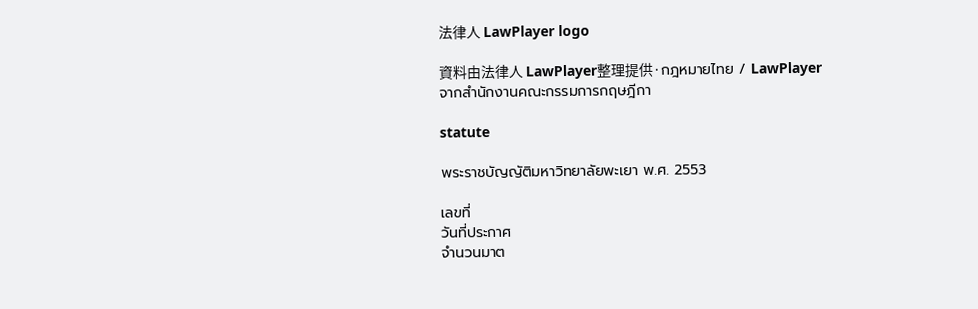法律人 LawPlayer logo

資料由法律人 LawPlayer整理提供·กฎหมายไทย / LawPlayer จากสำนักงานคณะกรรมการกฤษฎีกา

statute

พระราชบัญญัติมหาวิทยาลัยพะเยา พ.ศ. 2553

เลขที่
วันที่ประกาศ
จำนวนมาต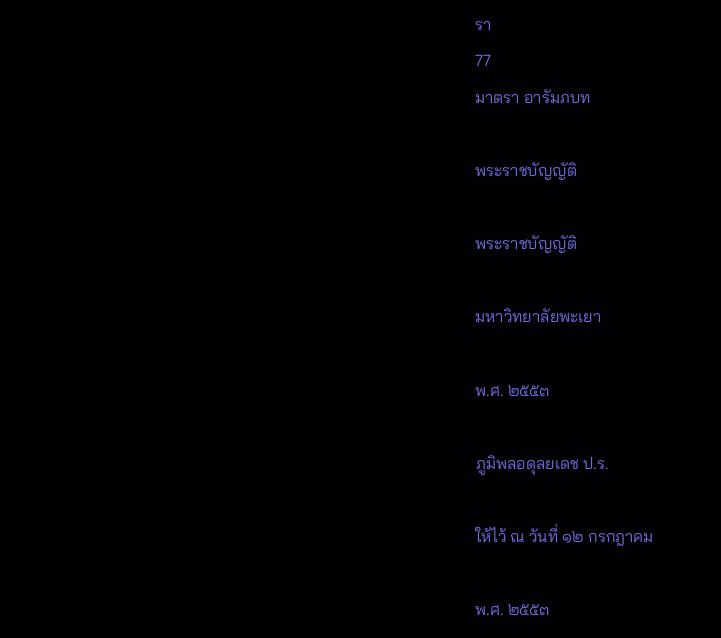รา
77
มาตรา อารัมภบท

พระราชบัญญัติ

พระราชบัญญัติ

มหาวิทยาลัยพะเยา

พ.ศ. ๒๕๕๓

ภูมิพลอดุลยเดช ป.ร.

ให้ไว้ ณ วันที่ ๑๒ กรกฎาคม

พ.ศ. ๒๕๕๓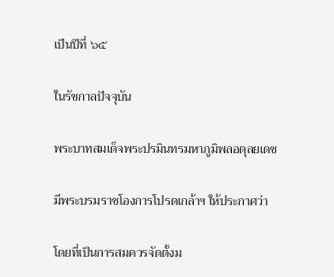เป็นปีที่ ๖๕

ในรัชกาลปัจจุบัน

พระบาทสมเด็จพระปรมินทรมหาภูมิพลอดุลยเดช

มีพระบรมราชโองการโปรดเกล้าฯ ให้ประกาศว่า

โดยที่เป็นการสมควรจัดตั้งม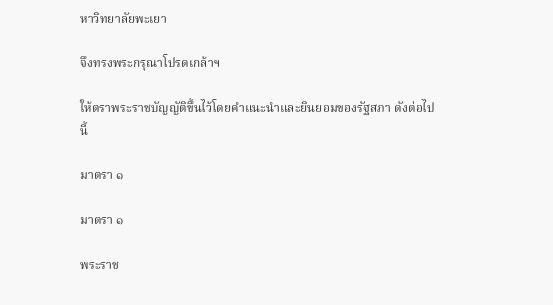หาวิทยาลัยพะเยา

จึงทรงพระกรุณาโปรดเกล้าฯ

ให้ตราพระราชบัญญัติขึ้นไว้โดยคำแนะนำและยินยอมของรัฐสภา ดังต่อไปนี้

มาตรา ๑

มาตรา ๑

พระราช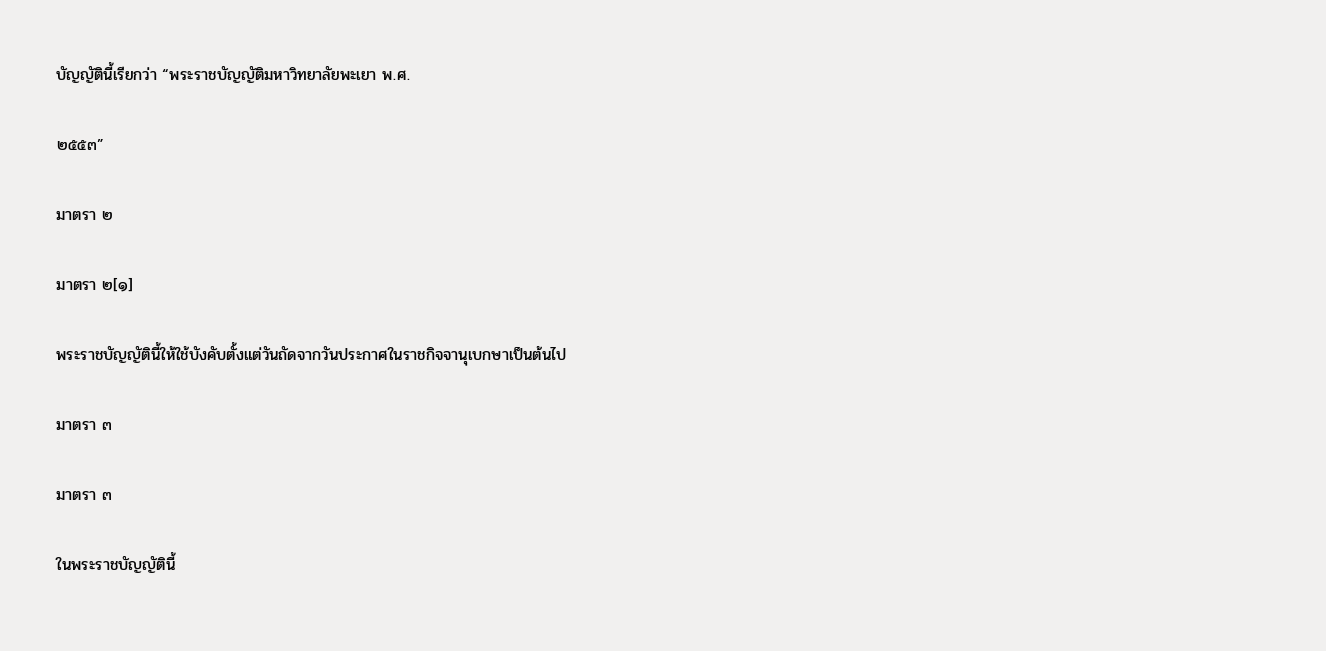บัญญัตินี้เรียกว่า “พระราชบัญญัติมหาวิทยาลัยพะเยา พ.ศ.

๒๕๕๓”

มาตรา ๒

มาตรา ๒[๑]

พระราชบัญญัตินี้ให้ใช้บังคับตั้งแต่วันถัดจากวันประกาศในราชกิจจานุเบกษาเป็นต้นไป

มาตรา ๓

มาตรา ๓

ในพระราชบัญญัตินี้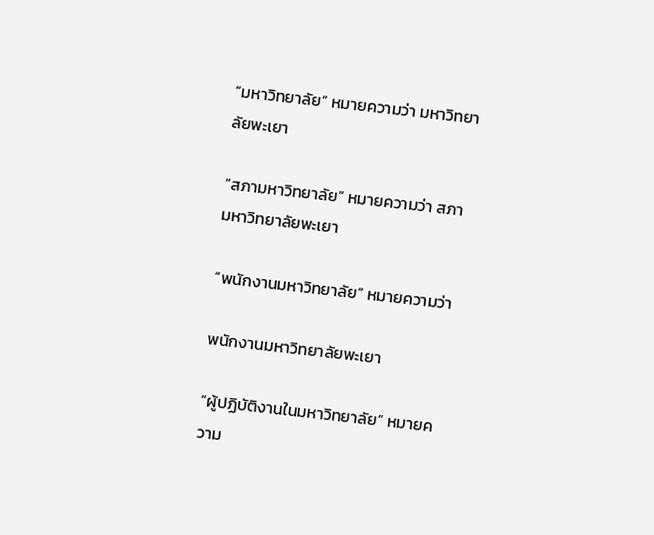“มหาวิทยาลัย” หมายความว่า มหาวิทยาลัยพะเยา

“สภามหาวิทยาลัย” หมายความว่า สภามหาวิทยาลัยพะเยา

“พนักงานมหาวิทยาลัย” หมายความว่า

พนักงานมหาวิทยาลัยพะเยา

“ผู้ปฏิบัติงานในมหาวิทยาลัย” หมายความ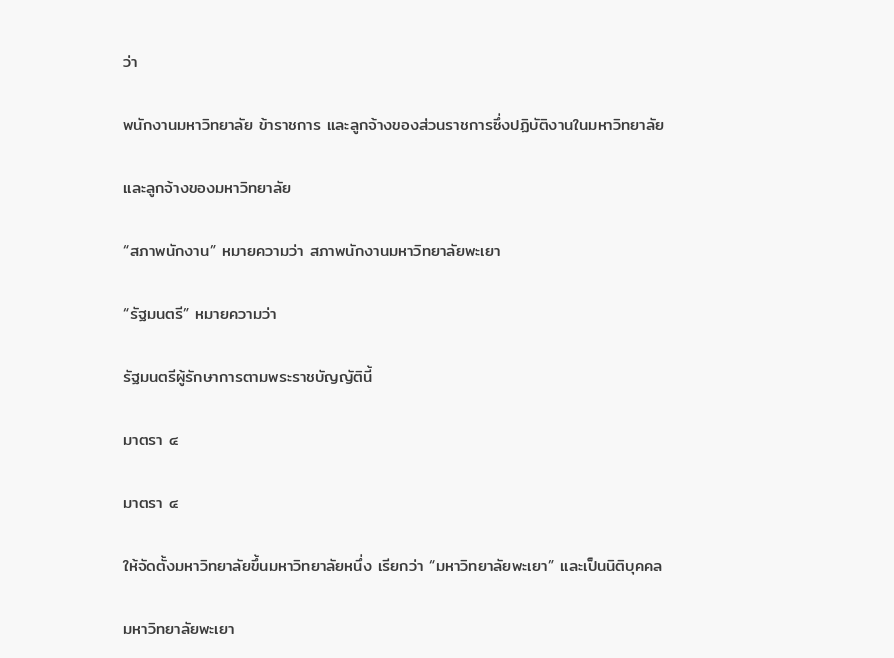ว่า

พนักงานมหาวิทยาลัย ข้าราชการ และลูกจ้างของส่วนราชการซึ่งปฏิบัติงานในมหาวิทยาลัย

และลูกจ้างของมหาวิทยาลัย

“สภาพนักงาน” หมายความว่า สภาพนักงานมหาวิทยาลัยพะเยา

“รัฐมนตรี” หมายความว่า

รัฐมนตรีผู้รักษาการตามพระราชบัญญัตินี้

มาตรา ๔

มาตรา ๔

ให้จัดตั้งมหาวิทยาลัยขึ้นมหาวิทยาลัยหนึ่ง เรียกว่า “มหาวิทยาลัยพะเยา” และเป็นนิติบุคคล

มหาวิทยาลัยพะเยา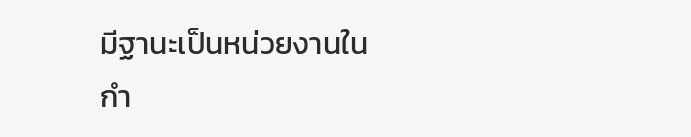มีฐานะเป็นหน่วยงานในกำ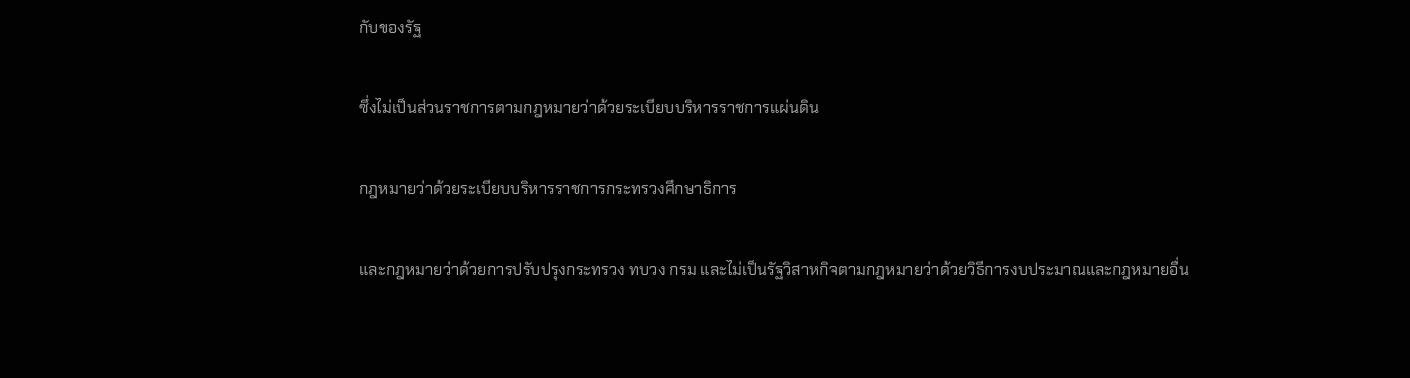กับของรัฐ

ซึ่งไม่เป็นส่วนราชการตามกฎหมายว่าด้วยระเบียบบริหารราชการแผ่นดิน

กฎหมายว่าด้วยระเบียบบริหารราชการกระทรวงศึกษาธิการ

และกฎหมายว่าด้วยการปรับปรุงกระทรวง ทบวง กรม และไม่เป็นรัฐวิสาหกิจตามกฎหมายว่าด้วยวิธีการงบประมาณและกฎหมายอื่น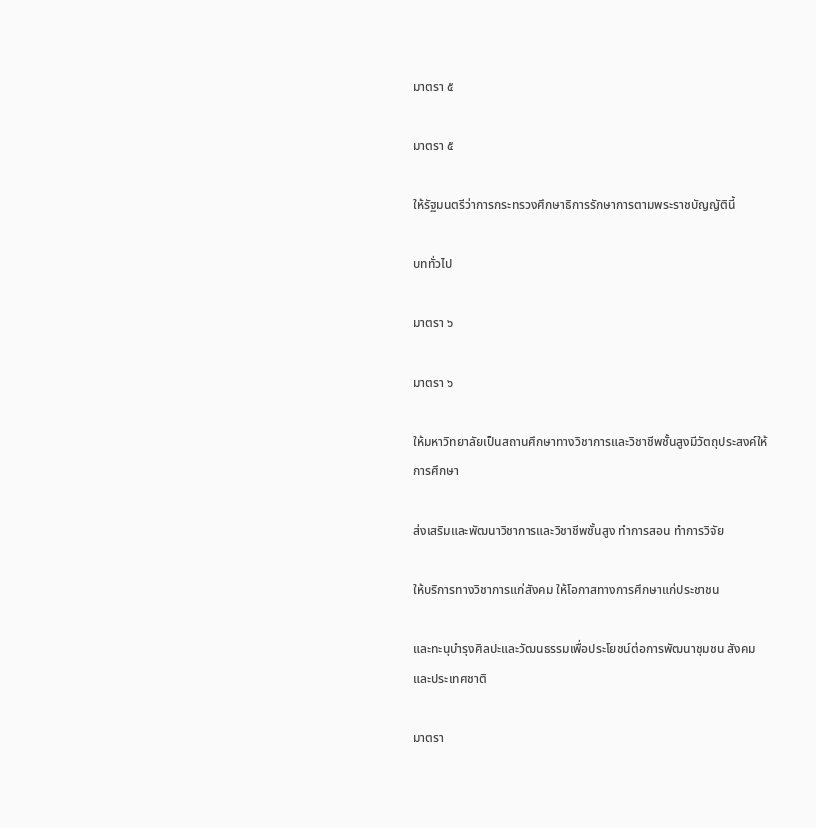มาตรา ๕

มาตรา ๕

ให้รัฐมนตรีว่าการกระทรวงศึกษาธิการรักษาการตามพระราชบัญญัตินี้

บททั่วไป

มาตรา ๖

มาตรา ๖

ให้มหาวิทยาลัยเป็นสถานศึกษาทางวิชาการและวิชาชีพชั้นสูงมีวัตถุประสงค์ให้การศึกษา

ส่งเสริมและพัฒนาวิชาการและวิชาชีพชั้นสูง ทำการสอน ทำการวิจัย

ให้บริการทางวิชาการแก่สังคม ให้โอกาสทางการศึกษาแก่ประชาชน

และทะนุบำรุงศิลปะและวัฒนธรรมเพื่อประโยชน์ต่อการพัฒนาชุมชน สังคม และประเทศชาติ

มาตรา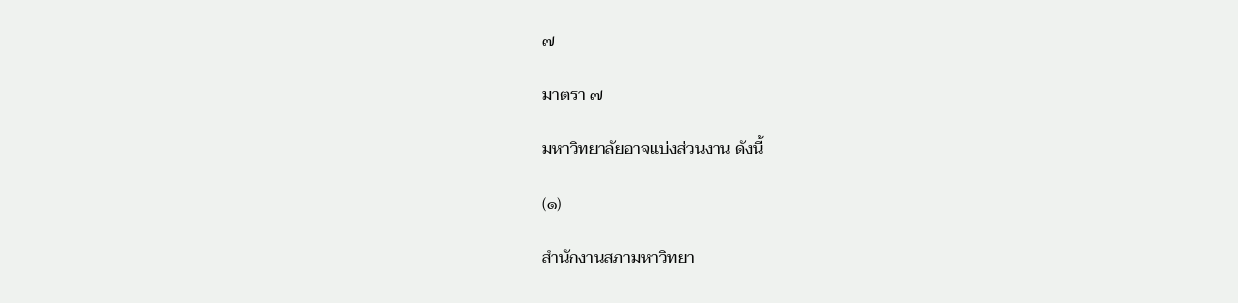๗

มาตรา ๗

มหาวิทยาลัยอาจแบ่งส่วนงาน ดังนี้

(๑)

สำนักงานสภามหาวิทยา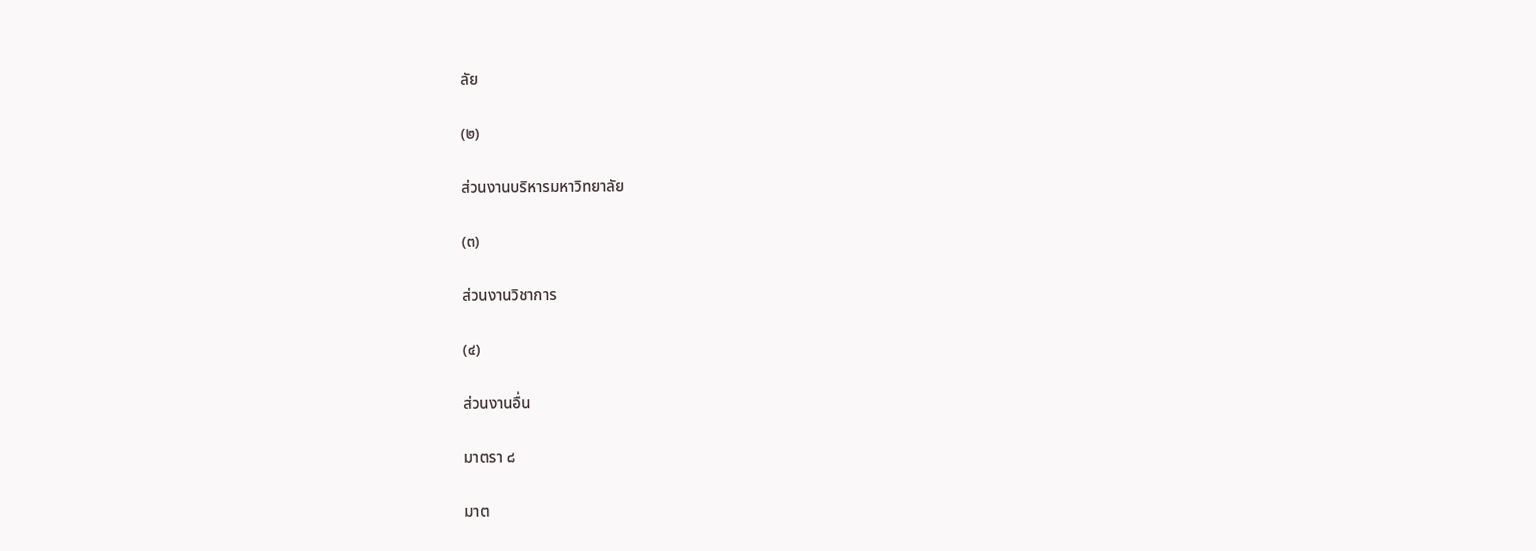ลัย

(๒)

ส่วนงานบริหารมหาวิทยาลัย

(๓)

ส่วนงานวิชาการ

(๔)

ส่วนงานอื่น

มาตรา ๘

มาต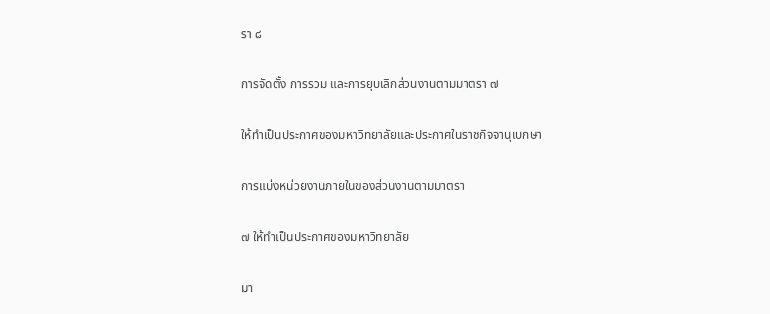รา ๘

การจัดตั้ง การรวม และการยุบเลิกส่วนงานตามมาตรา ๗

ให้ทำเป็นประกาศของมหาวิทยาลัยและประกาศในราชกิจจานุเบกษา

การแบ่งหน่วยงานภายในของส่วนงานตามมาตรา

๗ ให้ทำเป็นประกาศของมหาวิทยาลัย

มา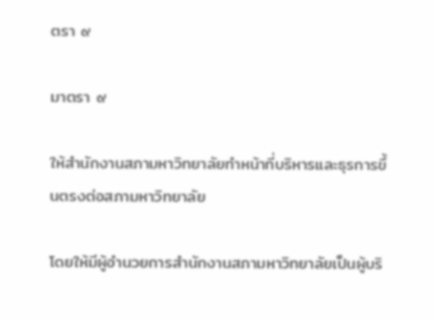ตรา ๙

มาตรา ๙

ให้สำนักงานสภามหาวิทยาลัยทำหน้าที่บริหารและธุรการขึ้นตรงต่อสภามหาวิทยาลัย

โดยให้มีผู้อำนวยการสำนักงานสภามหาวิทยาลัยเป็นผู้บริ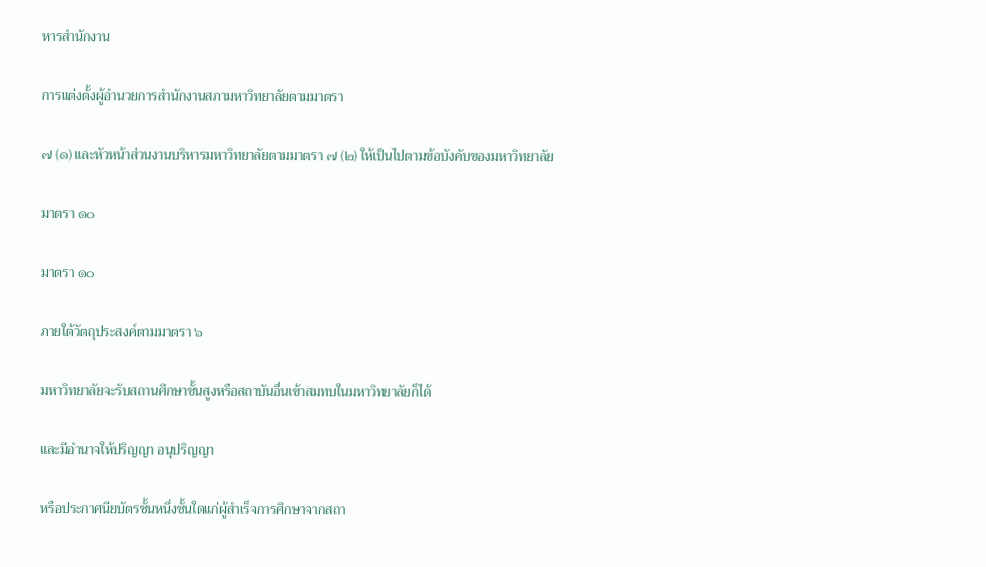หารสำนักงาน

การแต่งตั้งผู้อำนวยการสำนักงานสภามหาวิทยาลัยตามมาตรา

๗ (๑) และหัวหน้าส่วนงานบริหารมหาวิทยาลัยตามมาตรา ๗ (๒) ให้เป็นไปตามข้อบังคับของมหาวิทยาลัย

มาตรา ๑๐

มาตรา ๑๐

ภายใต้วัตถุประสงค์ตามมาตรา ๖

มหาวิทยาลัยจะรับสถานศึกษาชั้นสูงหรือสถาบันอื่นเข้าสมทบในมหาวิทยาลัยก็ได้

และมีอำนาจให้ปริญญา อนุปริญญา

หรือประกาศนียบัตรชั้นหนึ่งชั้นใดแก่ผู้สำเร็จการศึกษาจากสถา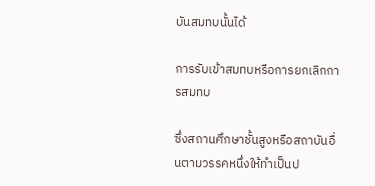บันสมทบนั้นได้

การรับเข้าสมทบหรือการยกเลิกการสมทบ

ซึ่งสถานศึกษาชั้นสูงหรือสถาบันอื่นตามวรรคหนึ่งให้ทำเป็นป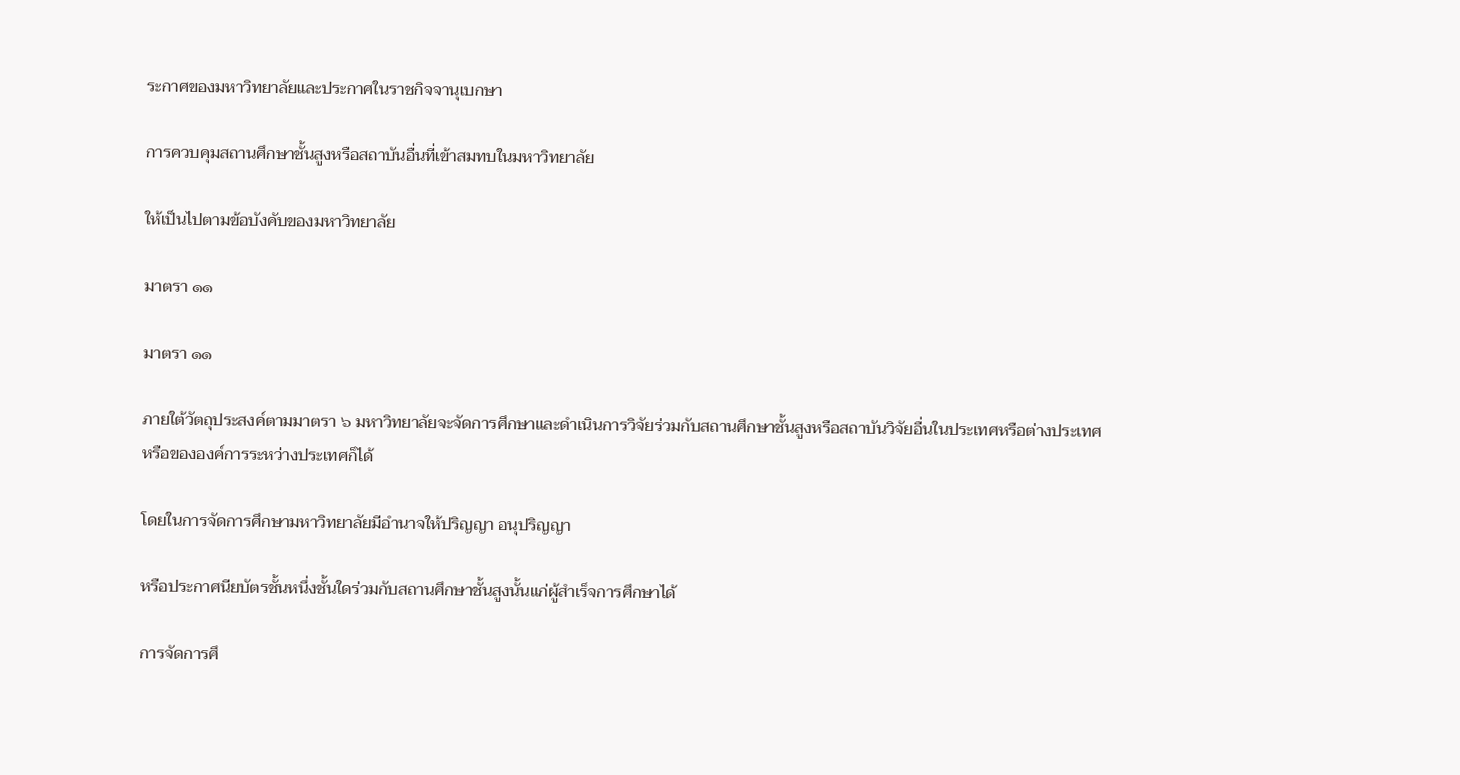ระกาศของมหาวิทยาลัยและประกาศในราชกิจจานุเบกษา

การควบคุมสถานศึกษาชั้นสูงหรือสถาบันอื่นที่เข้าสมทบในมหาวิทยาลัย

ให้เป็นไปตามข้อบังคับของมหาวิทยาลัย

มาตรา ๑๑

มาตรา ๑๑

ภายใต้วัตถุประสงค์ตามมาตรา ๖ มหาวิทยาลัยจะจัดการศึกษาและดำเนินการวิจัยร่วมกับสถานศึกษาชั้นสูงหรือสถาบันวิจัยอื่นในประเทศหรือต่างประเทศหรือขององค์การระหว่างประเทศก็ได้

โดยในการจัดการศึกษามหาวิทยาลัยมีอำนาจให้ปริญญา อนุปริญญา

หรือประกาศนียบัตรชั้นหนึ่งชั้นใดร่วมกับสถานศึกษาชั้นสูงนั้นแก่ผู้สำเร็จการศึกษาได้

การจัดการศึ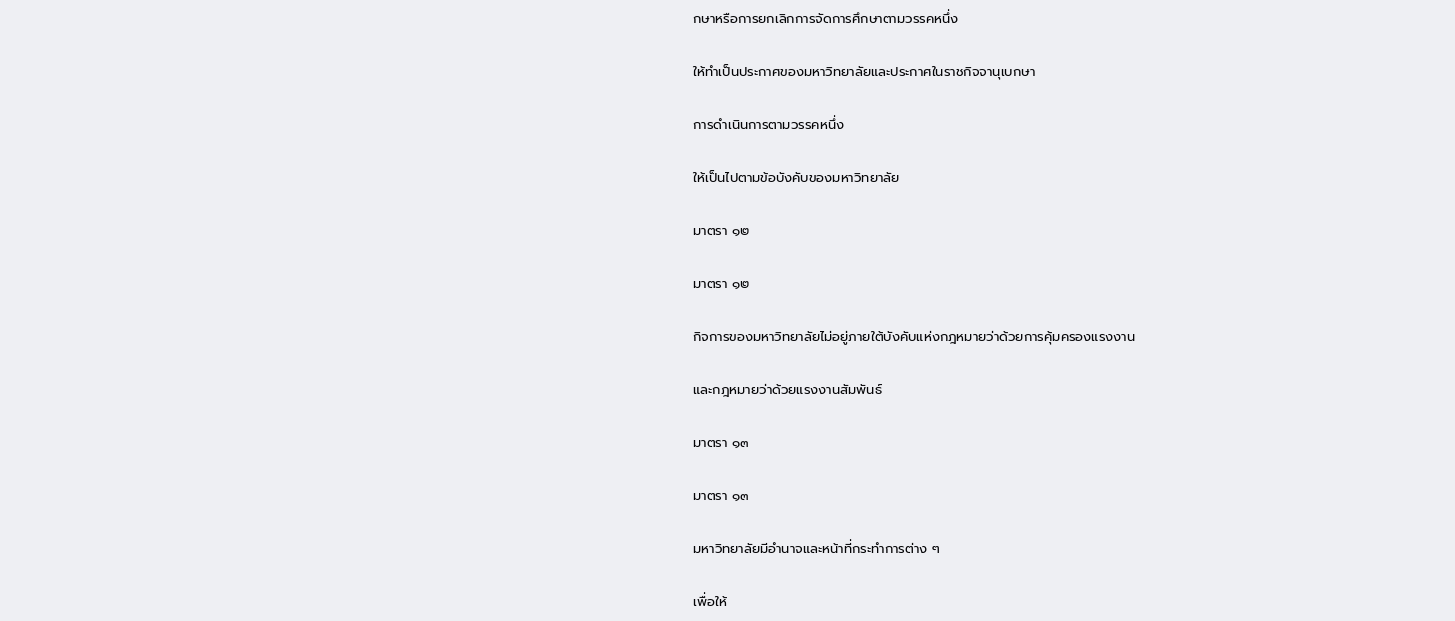กษาหรือการยกเลิกการจัดการศึกษาตามวรรคหนึ่ง

ให้ทำเป็นประกาศของมหาวิทยาลัยและประกาศในราชกิจจานุเบกษา

การดำเนินการตามวรรคหนึ่ง

ให้เป็นไปตามข้อบังคับของมหาวิทยาลัย

มาตรา ๑๒

มาตรา ๑๒

กิจการของมหาวิทยาลัยไม่อยู่ภายใต้บังคับแห่งกฎหมายว่าด้วยการคุ้มครองแรงงาน

และกฎหมายว่าด้วยแรงงานสัมพันธ์

มาตรา ๑๓

มาตรา ๑๓

มหาวิทยาลัยมีอำนาจและหน้าที่กระทำการต่าง ๆ

เพื่อให้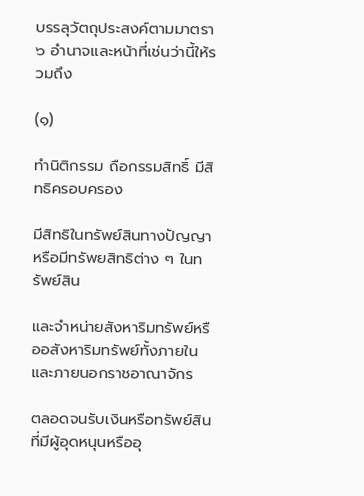บรรลุวัตถุประสงค์ตามมาตรา ๖ อำนาจและหน้าที่เช่นว่านี้ให้รวมถึง

(๑)

ทำนิติกรรม ถือกรรมสิทธิ์ มีสิทธิครอบครอง

มีสิทธิในทรัพย์สินทางปัญญาหรือมีทรัพยสิทธิต่าง ๆ ในทรัพย์สิน

และจำหน่ายสังหาริมทรัพย์หรืออสังหาริมทรัพย์ทั้งภายในและภายนอกราชอาณาจักร

ตลอดจนรับเงินหรือทรัพย์สินที่มีผู้อุดหนุนหรืออุ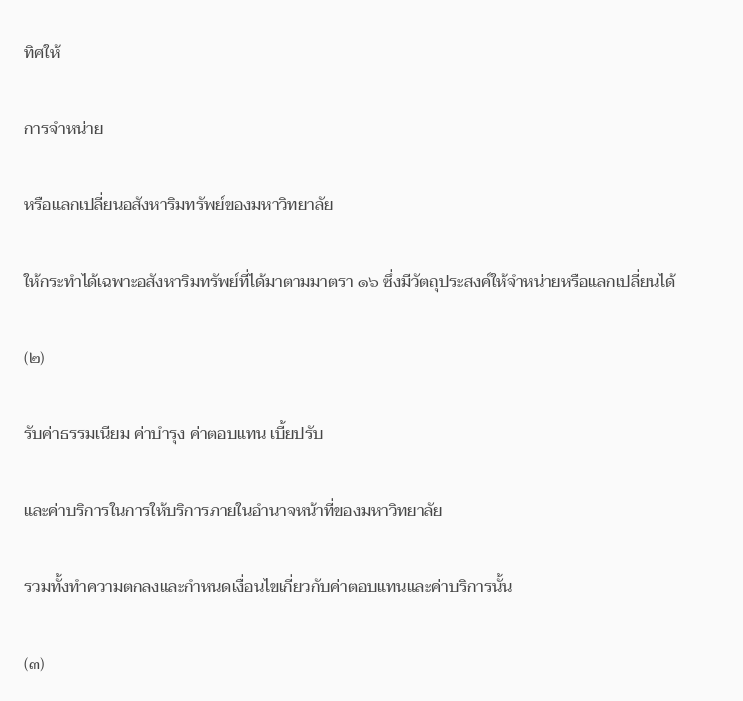ทิศให้

การจำหน่าย

หรือแลกเปลี่ยนอสังหาริมทรัพย์ของมหาวิทยาลัย

ให้กระทำได้เฉพาะอสังหาริมทรัพย์ที่ได้มาตามมาตรา ๑๖ ซึ่งมีวัตถุประสงค์ให้จำหน่ายหรือแลกเปลี่ยนได้

(๒)

รับค่าธรรมเนียม ค่าบำรุง ค่าตอบแทน เบี้ยปรับ

และค่าบริการในการให้บริการภายในอำนาจหน้าที่ของมหาวิทยาลัย

รวมทั้งทำความตกลงและกำหนดเงื่อนไขเกี่ยวกับค่าตอบแทนและค่าบริการนั้น

(๓)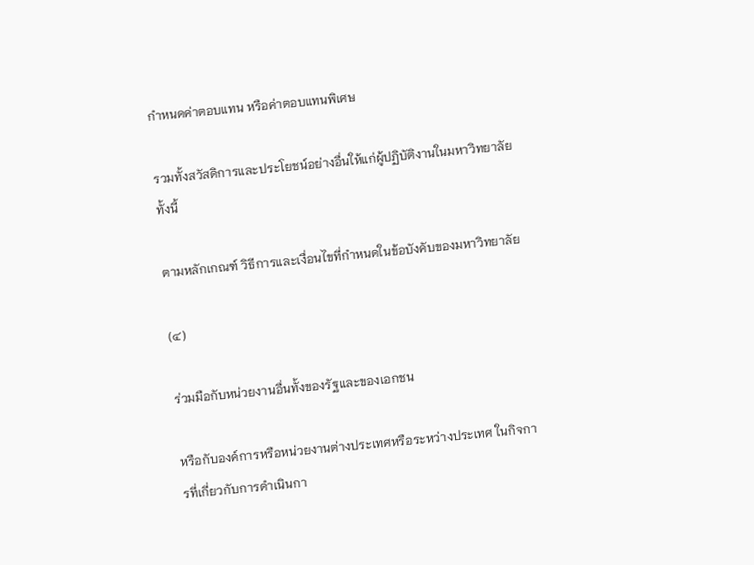กำหนดค่าตอบแทน หรือค่าตอบแทนพิเศษ

รวมทั้งสวัสดิการและประโยชน์อย่างอื่นให้แก่ผู้ปฏิบัติงานในมหาวิทยาลัย ทั้งนี้

ตามหลักเกณฑ์ วิธีการและเงื่อนไขที่กำหนดในข้อบังคับของมหาวิทยาลัย

(๔)

ร่วมมือกับหน่วยงานอื่นทั้งของรัฐและของเอกชน

หรือกับองค์การหรือหน่วยงานต่างประเทศหรือระหว่างประเทศ ในกิจการที่เกี่ยวกับการดำเนินกา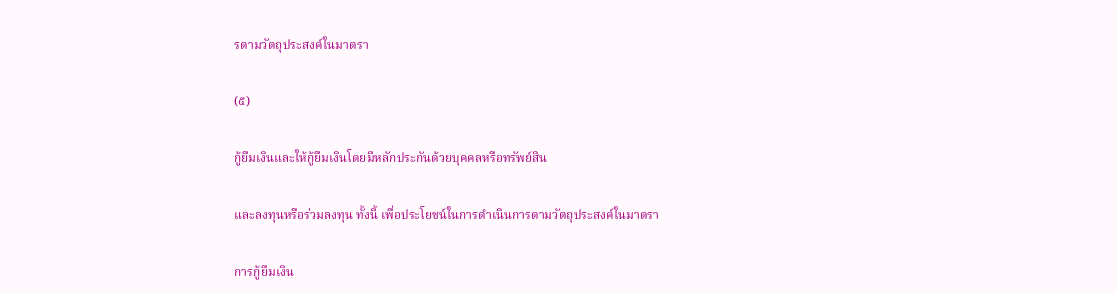รตามวัตถุประสงค์ในมาตรา

(๕)

กู้ยืมเงินและให้กู้ยืมเงินโดยมีหลักประกันด้วยบุคคลหรือทรัพย์สิน

และลงทุนหรือร่วมลงทุน ทั้งนี้ เพื่อประโยชน์ในการดำเนินการตามวัตถุประสงค์ในมาตรา

การกู้ยืมเงิน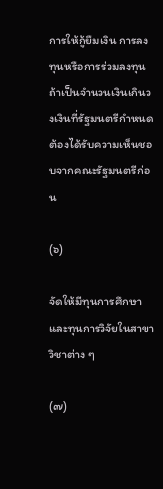การให้กู้ยืมเงิน การลงทุนหรือการร่วมลงทุน ถ้าเป็นจำนวนเงินเกินวงเงินที่รัฐมนตรีกำหนดต้องได้รับความเห็นชอบจากคณะรัฐมนตรีก่อน

(๖)

จัดให้มีทุนการศึกษาและทุนการวิจัยในสาขาวิชาต่าง ๆ

(๗)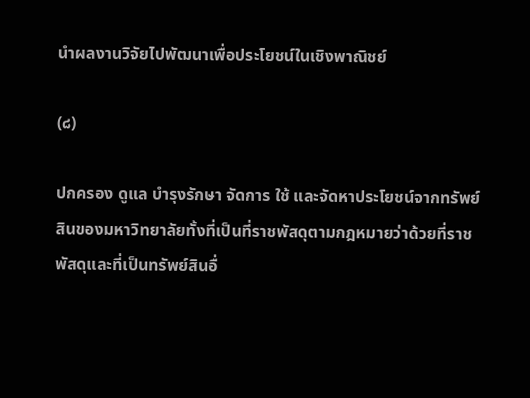นำผลงานวิจัยไปพัฒนาเพื่อประโยชน์ในเชิงพาณิชย์

(๘)

ปกครอง ดูแล บำรุงรักษา จัดการ ใช้ และจัดหาประโยชน์จากทรัพย์สินของมหาวิทยาลัยทั้งที่เป็นที่ราชพัสดุตามกฎหมายว่าด้วยที่ราชพัสดุและที่เป็นทรัพย์สินอื่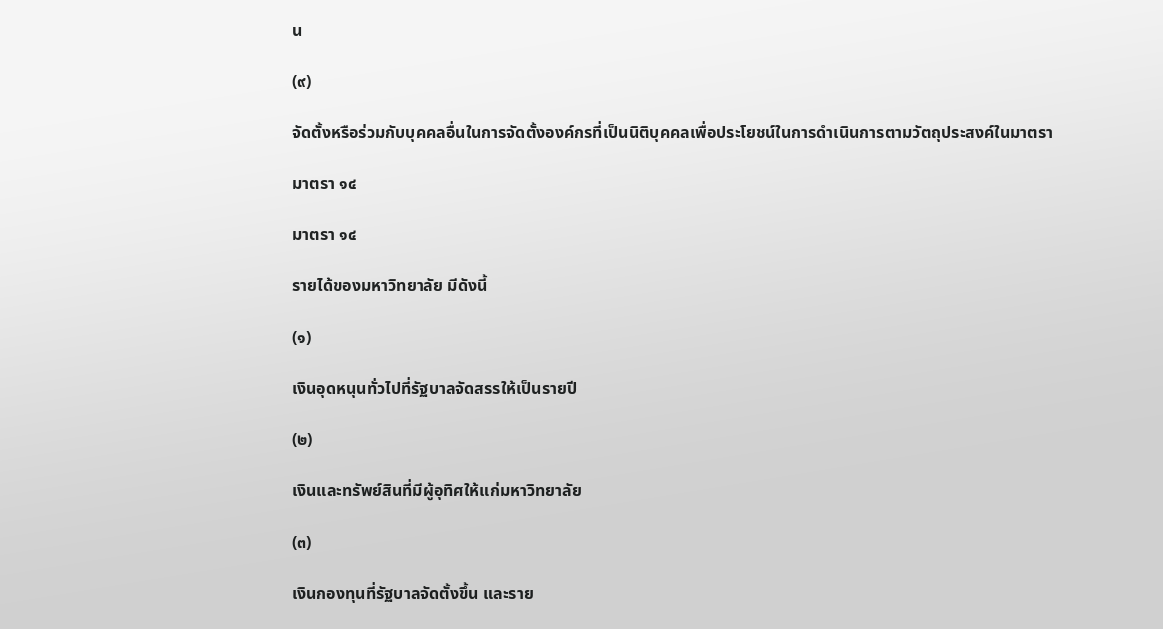น

(๙)

จัดตั้งหรือร่วมกับบุคคลอื่นในการจัดตั้งองค์กรที่เป็นนิติบุคคลเพื่อประโยชน์ในการดำเนินการตามวัตถุประสงค์ในมาตรา

มาตรา ๑๔

มาตรา ๑๔

รายได้ของมหาวิทยาลัย มีดังนี้

(๑)

เงินอุดหนุนทั่วไปที่รัฐบาลจัดสรรให้เป็นรายปี

(๒)

เงินและทรัพย์สินที่มีผู้อุทิศให้แก่มหาวิทยาลัย

(๓)

เงินกองทุนที่รัฐบาลจัดตั้งขึ้น และราย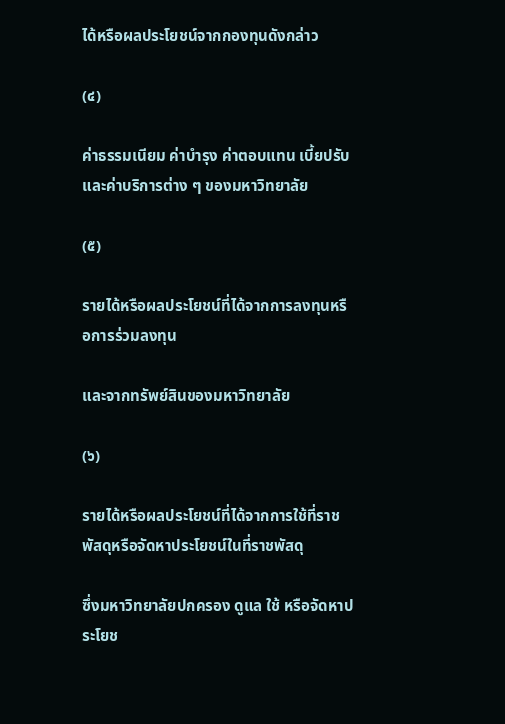ได้หรือผลประโยชน์จากกองทุนดังกล่าว

(๔)

ค่าธรรมเนียม ค่าบำรุง ค่าตอบแทน เบี้ยปรับ และค่าบริการต่าง ๆ ของมหาวิทยาลัย

(๕)

รายได้หรือผลประโยชน์ที่ได้จากการลงทุนหรือการร่วมลงทุน

และจากทรัพย์สินของมหาวิทยาลัย

(๖)

รายได้หรือผลประโยชน์ที่ได้จากการใช้ที่ราชพัสดุหรือจัดหาประโยชน์ในที่ราชพัสดุ

ซึ่งมหาวิทยาลัยปกครอง ดูแล ใช้ หรือจัดหาประโยช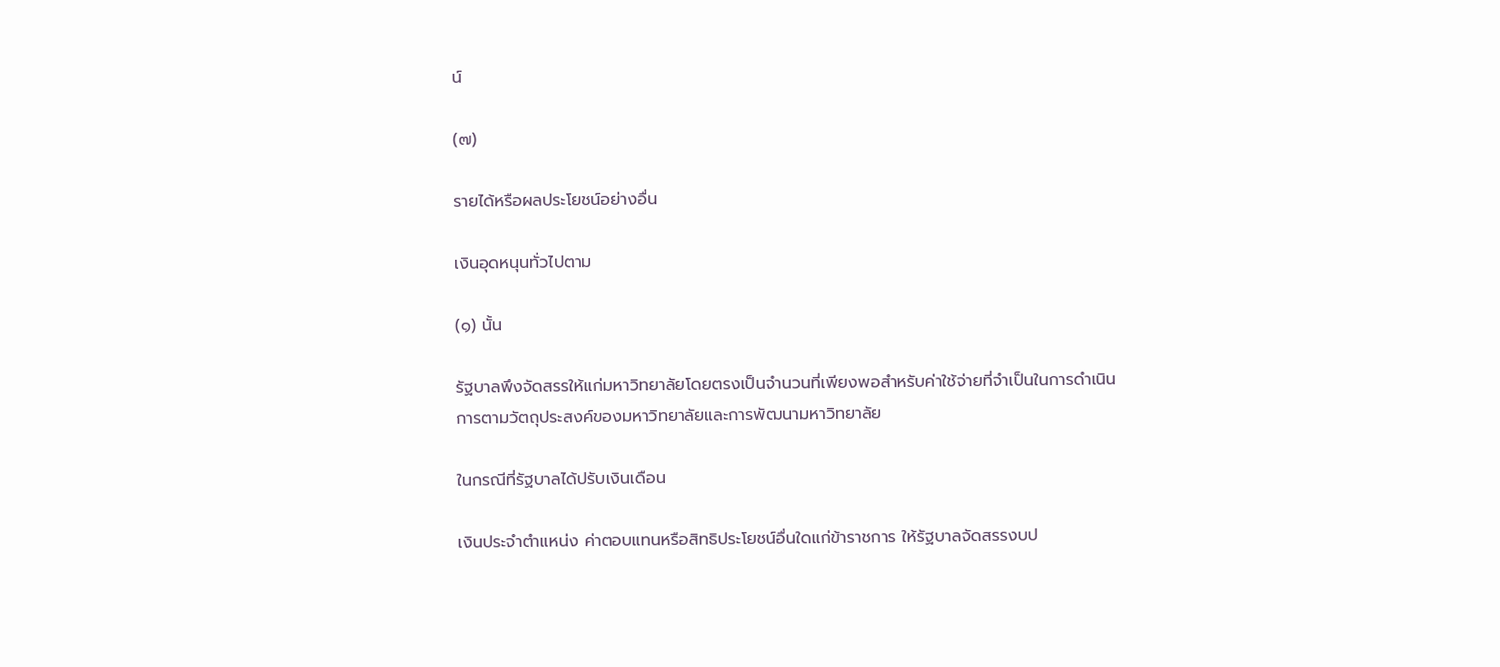น์

(๗)

รายได้หรือผลประโยชน์อย่างอื่น

เงินอุดหนุนทั่วไปตาม

(๑) นั้น

รัฐบาลพึงจัดสรรให้แก่มหาวิทยาลัยโดยตรงเป็นจำนวนที่เพียงพอสำหรับค่าใช้จ่ายที่จำเป็นในการดำเนินการตามวัตถุประสงค์ของมหาวิทยาลัยและการพัฒนามหาวิทยาลัย

ในกรณีที่รัฐบาลได้ปรับเงินเดือน

เงินประจำตำแหน่ง ค่าตอบแทนหรือสิทธิประโยชน์อื่นใดแก่ข้าราชการ ให้รัฐบาลจัดสรรงบป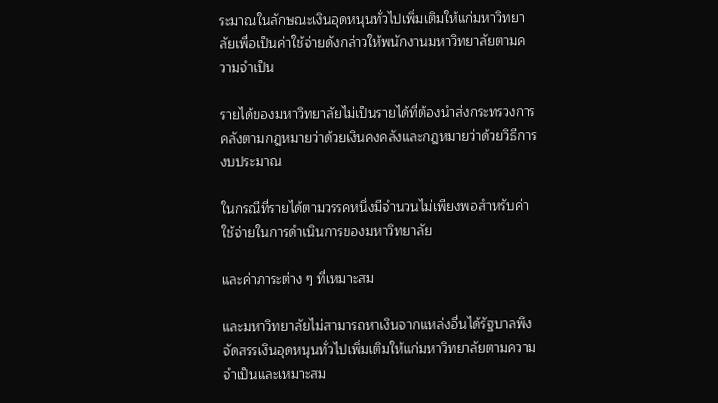ระมาณในลักษณะเงินอุดหนุนทั่วไปเพิ่มเติมให้แก่มหาวิทยาลัยเพื่อเป็นค่าใช้จ่ายดังกล่าวให้พนักงานมหาวิทยาลัยตามความจำเป็น

รายได้ของมหาวิทยาลัยไม่เป็นรายได้ที่ต้องนำส่งกระทรวงการคลังตามกฎหมายว่าด้วยเงินคงคลังและกฎหมายว่าด้วยวิธีการงบประมาณ

ในกรณีที่รายได้ตามวรรคหนึ่งมีจำนวนไม่เพียงพอสำหรับค่าใช้จ่ายในการดำเนินการของมหาวิทยาลัย

และค่าภาระต่าง ๆ ที่เหมาะสม

และมหาวิทยาลัยไม่สามารถหาเงินจากแหล่งอื่นได้รัฐบาลพึงจัดสรรเงินอุดหนุนทั่วไปเพิ่มเติมให้แก่มหาวิทยาลัยตามความจำเป็นและเหมาะสม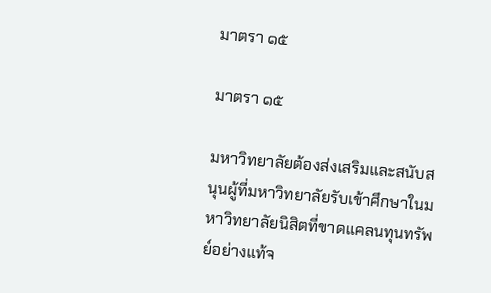มาตรา ๑๕

มาตรา ๑๕

มหาวิทยาลัยต้องส่งเสริมและสนับสนุนผู้ที่มหาวิทยาลัยรับเข้าศึกษาในมหาวิทยาลัยนิสิตที่ขาดแคลนทุนทรัพย์อย่างแท้จ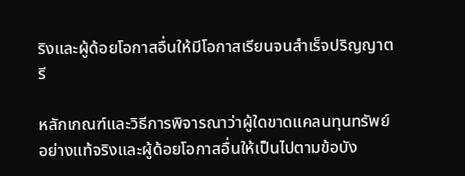ริงและผู้ด้อยโอกาสอื่นให้มีโอกาสเรียนจนสำเร็จปริญญาตรี

หลักเกณฑ์และวิธีการพิจารณาว่าผู้ใดขาดแคลนทุนทรัพย์อย่างแท้จริงและผู้ด้อยโอกาสอื่นให้เป็นไปตามข้อบัง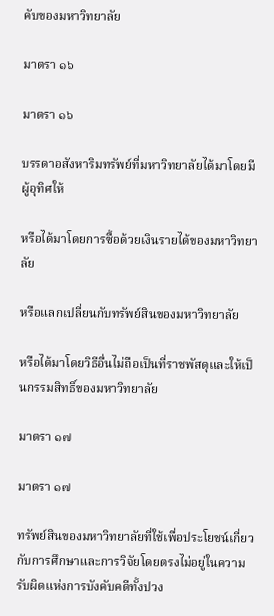คับของมหาวิทยาลัย

มาตรา ๑๖

มาตรา ๑๖

บรรดาอสังหาริมทรัพย์ที่มหาวิทยาลัยได้มาโดยมีผู้อุทิศให้

หรือได้มาโดยการซื้อด้วยเงินรายได้ของมหาวิทยาลัย

หรือแลกเปลี่ยนกับทรัพย์สินของมหาวิทยาลัย

หรือได้มาโดยวิธีอื่นไม่ถือเป็นที่ราชพัสดุและให้เป็นกรรมสิทธิ์ของมหาวิทยาลัย

มาตรา ๑๗

มาตรา ๑๗

ทรัพย์สินของมหาวิทยาลัยที่ใช้เพื่อประโยชน์เกี่ยวกับการศึกษาและการวิจัยโดยตรงไม่อยู่ในความรับผิดแห่งการบังคับคดีทั้งปวง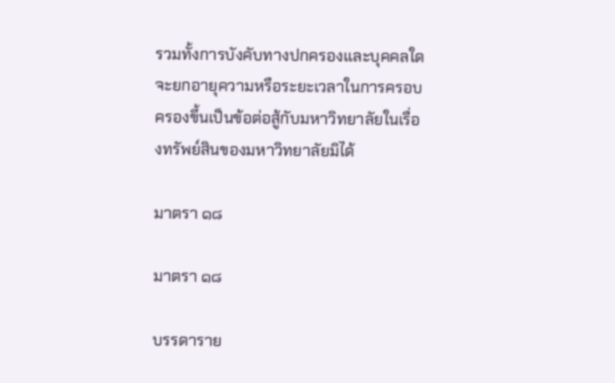รวมทั้งการบังคับทางปกครองและบุคคลใดจะยกอายุความหรือระยะเวลาในการครอบครองขึ้นเป็นข้อต่อสู้กับมหาวิทยาลัยในเรื่องทรัพย์สินของมหาวิทยาลัยมิได้

มาตรา ๑๘

มาตรา ๑๘

บรรดาราย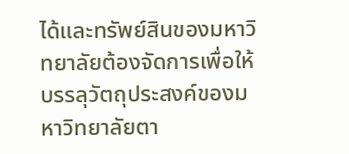ได้และทรัพย์สินของมหาวิทยาลัยต้องจัดการเพื่อให้บรรลุวัตถุประสงค์ของมหาวิทยาลัยตา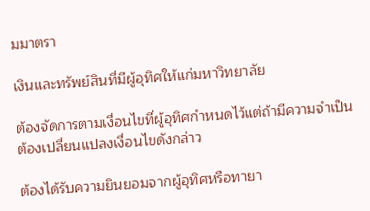มมาตรา

เงินและทรัพย์สินที่มีผู้อุทิศให้แก่มหาวิทยาลัย

ต้องจัดการตามเงื่อนไขที่ผู้อุทิศกำหนดไว้แต่ถ้ามีความจำเป็นต้องเปลี่ยนแปลงเงื่อนไขดังกล่าว

ต้องได้รับความยินยอมจากผู้อุทิศหรือทายา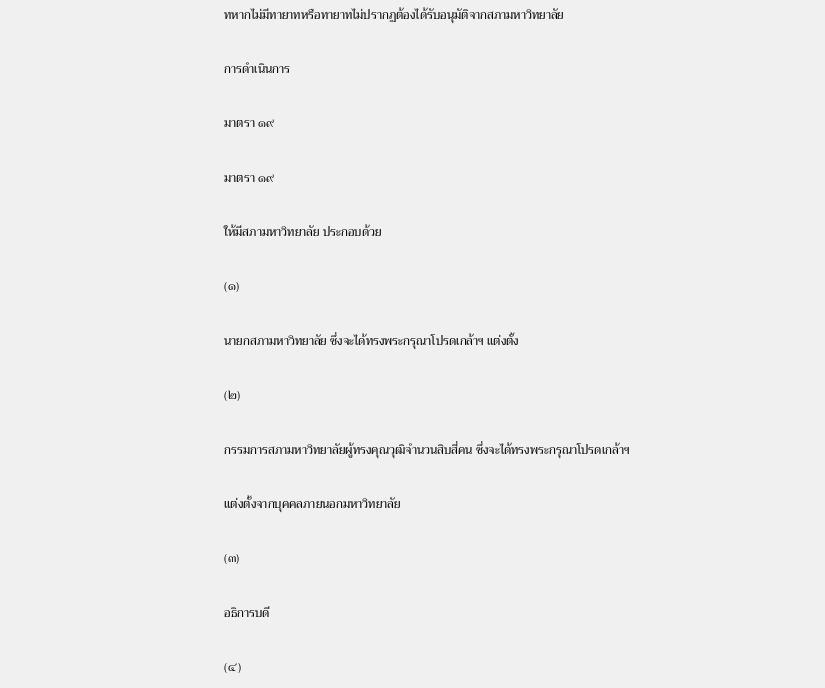ทหากไม่มีทายาทหรือทายาทไม่ปรากฏต้องได้รับอนุมัติจากสภามหาวิทยาลัย

การดำเนินการ

มาตรา ๑๙

มาตรา ๑๙

ให้มีสภามหาวิทยาลัย ประกอบด้วย

(๑)

นายกสภามหาวิทยาลัย ซึ่งจะได้ทรงพระกรุณาโปรดเกล้าฯ แต่งตั้ง

(๒)

กรรมการสภามหาวิทยาลัยผู้ทรงคุณวุฒิจำนวนสิบสี่คน ซึ่งจะได้ทรงพระกรุณาโปรดเกล้าฯ

แต่งตั้งจากบุคคลภายนอกมหาวิทยาลัย

(๓)

อธิการบดี

(๔)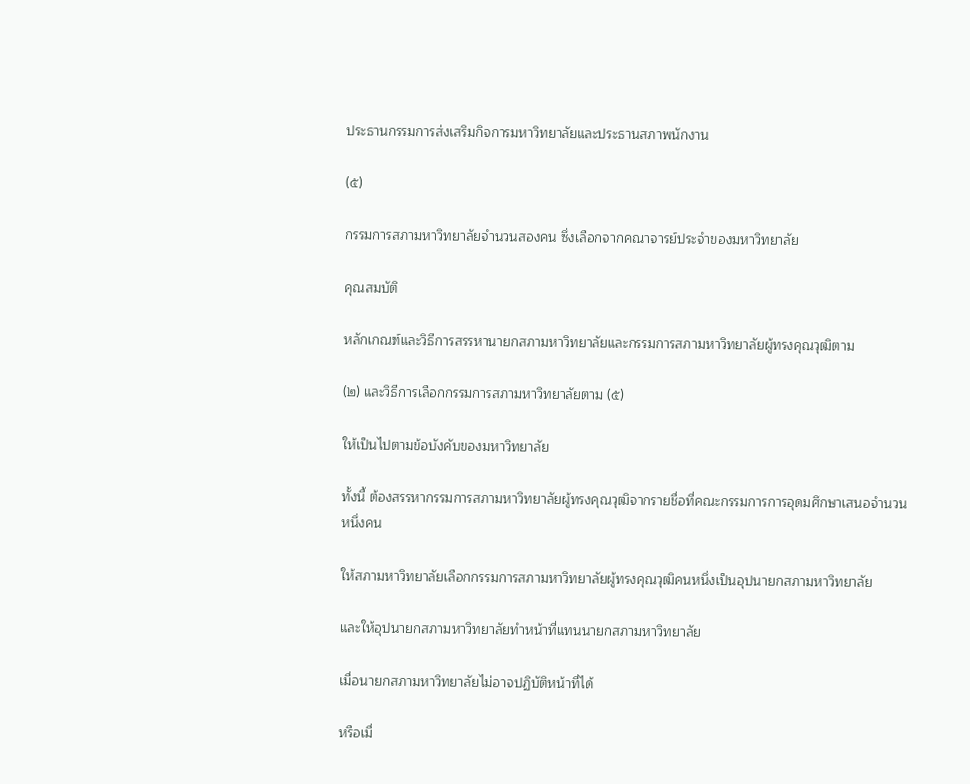ประธานกรรมการส่งเสริมกิจการมหาวิทยาลัยและประธานสภาพนักงาน

(๕)

กรรมการสภามหาวิทยาลัยจำนวนสองคน ซึ่งเลือกจากคณาจารย์ประจำของมหาวิทยาลัย

คุณสมบัติ

หลักเกณฑ์และวิธีการสรรหานายกสภามหาวิทยาลัยและกรรมการสภามหาวิทยาลัยผู้ทรงคุณวุฒิตาม

(๒) และวิธีการเลือกกรรมการสภามหาวิทยาลัยตาม (๕)

ให้เป็นไปตามข้อบังคับของมหาวิทยาลัย

ทั้งนี้ ต้องสรรหากรรมการสภามหาวิทยาลัยผู้ทรงคุณวุฒิจากรายชื่อที่คณะกรรมการการอุดมศึกษาเสนอจำนวนหนึ่งคน

ให้สภามหาวิทยาลัยเลือกกรรมการสภามหาวิทยาลัยผู้ทรงคุณวุฒิคนหนึ่งเป็นอุปนายกสภามหาวิทยาลัย

และให้อุปนายกสภามหาวิทยาลัยทำหน้าที่แทนนายกสภามหาวิทยาลัย

เมื่อนายกสภามหาวิทยาลัยไม่อาจปฏิบัติหน้าที่ได้

หรือเมื่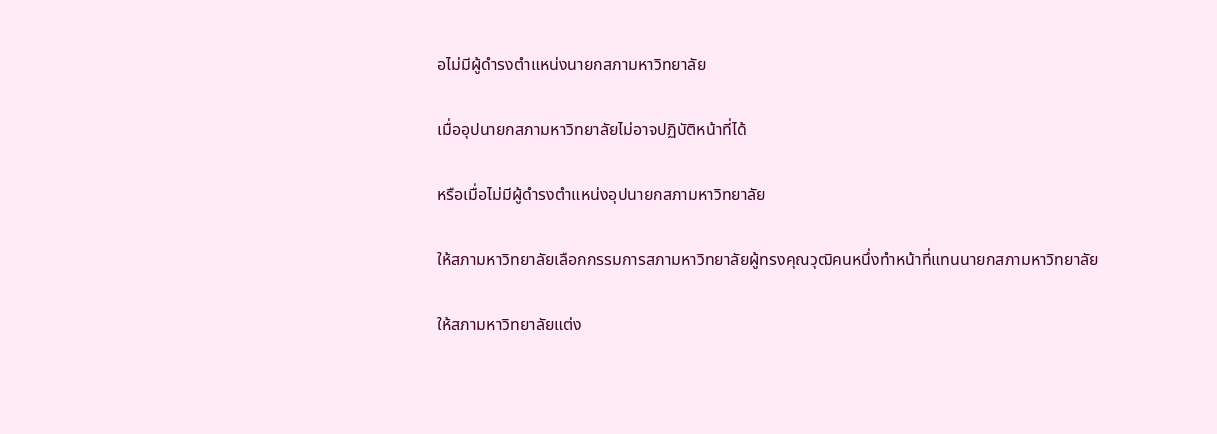อไม่มีผู้ดำรงตำแหน่งนายกสภามหาวิทยาลัย

เมื่ออุปนายกสภามหาวิทยาลัยไม่อาจปฏิบัติหน้าที่ได้

หรือเมื่อไม่มีผู้ดำรงตำแหน่งอุปนายกสภามหาวิทยาลัย

ให้สภามหาวิทยาลัยเลือกกรรมการสภามหาวิทยาลัยผู้ทรงคุณวุฒิคนหนึ่งทำหน้าที่แทนนายกสภามหาวิทยาลัย

ให้สภามหาวิทยาลัยแต่ง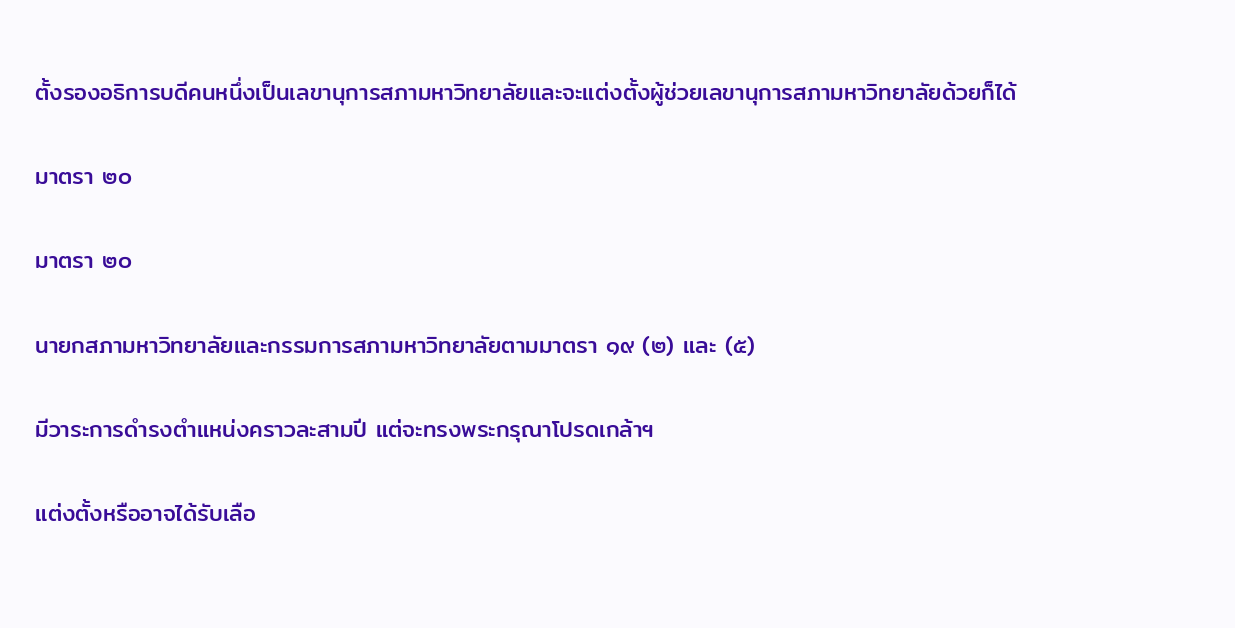ตั้งรองอธิการบดีคนหนึ่งเป็นเลขานุการสภามหาวิทยาลัยและจะแต่งตั้งผู้ช่วยเลขานุการสภามหาวิทยาลัยด้วยก็ได้

มาตรา ๒๐

มาตรา ๒๐

นายกสภามหาวิทยาลัยและกรรมการสภามหาวิทยาลัยตามมาตรา ๑๙ (๒) และ (๕)

มีวาระการดำรงตำแหน่งคราวละสามปี แต่จะทรงพระกรุณาโปรดเกล้าฯ

แต่งตั้งหรืออาจได้รับเลือ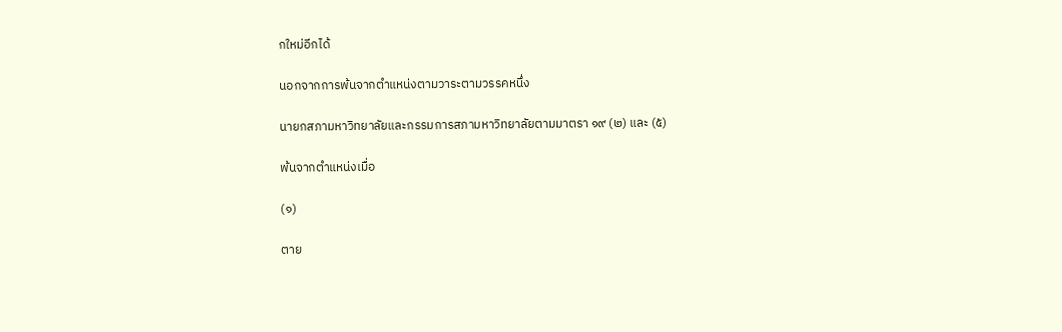กใหม่อีกได้

นอกจากการพ้นจากตำแหน่งตามวาระตามวรรคหนึ่ง

นายกสภามหาวิทยาลัยและกรรมการสภามหาวิทยาลัยตามมาตรา ๑๙ (๒) และ (๕)

พ้นจากตำแหน่งเมื่อ

(๑)

ตาย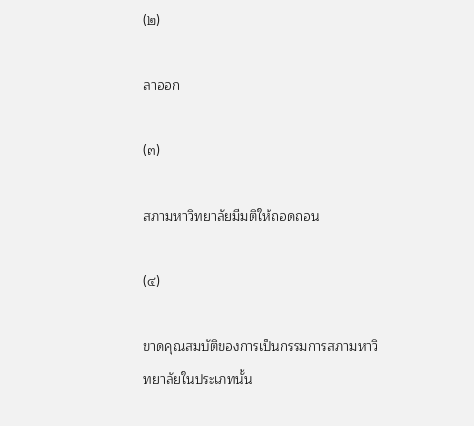(๒)

ลาออก

(๓)

สภามหาวิทยาลัยมีมติให้ถอดถอน

(๔)

ขาดคุณสมบัติของการเป็นกรรมการสภามหาวิทยาลัยในประเภทนั้น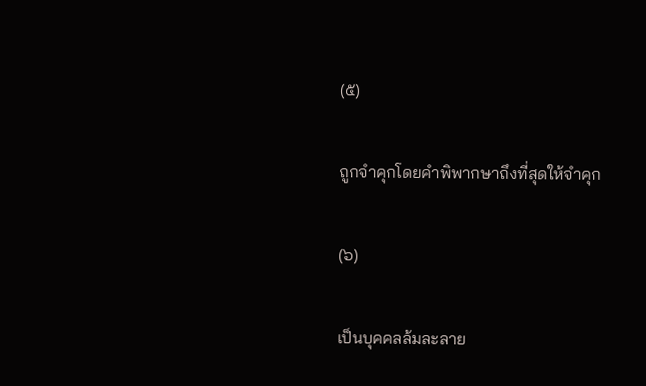(๕)

ถูกจำคุกโดยคำพิพากษาถึงที่สุดให้จำคุก

(๖)

เป็นบุคคลล้มละลาย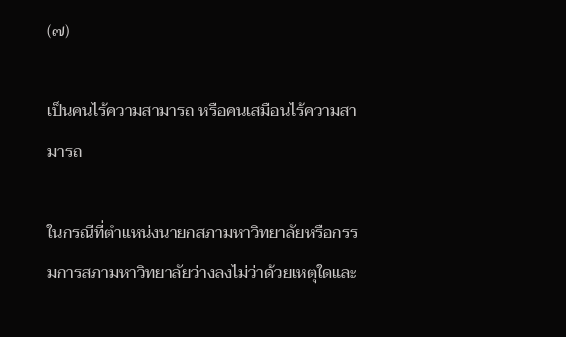(๗)

เป็นคนไร้ความสามารถ หรือคนเสมือนไร้ความสามารถ

ในกรณีที่ตำแหน่งนายกสภามหาวิทยาลัยหรือกรรมการสภามหาวิทยาลัยว่างลงไม่ว่าด้วยเหตุใดและ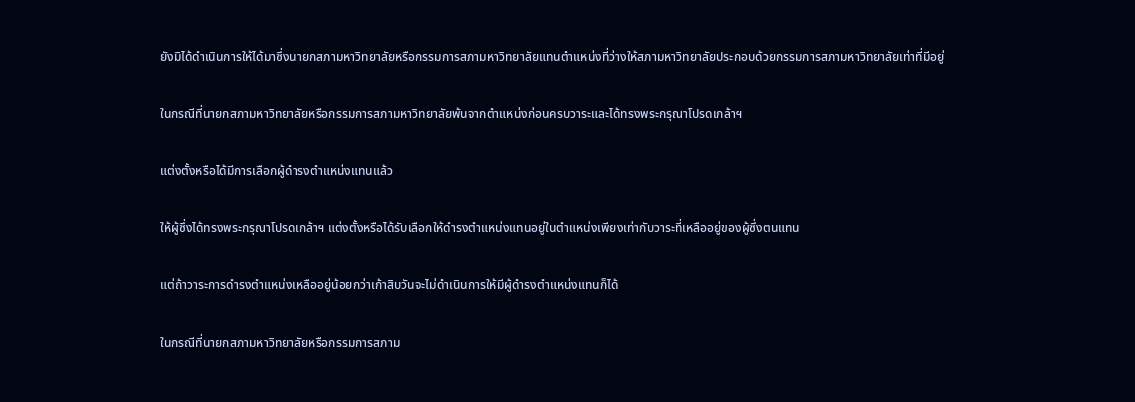ยังมิได้ดำเนินการให้ได้มาซึ่งนายกสภามหาวิทยาลัยหรือกรรมการสภามหาวิทยาลัยแทนตำแหน่งที่ว่างให้สภามหาวิทยาลัยประกอบด้วยกรรมการสภามหาวิทยาลัยเท่าที่มีอยู่

ในกรณีที่นายกสภามหาวิทยาลัยหรือกรรมการสภามหาวิทยาลัยพ้นจากตำแหน่งก่อนครบวาระและได้ทรงพระกรุณาโปรดเกล้าฯ

แต่งตั้งหรือได้มีการเลือกผู้ดำรงตำแหน่งแทนแล้ว

ให้ผู้ซึ่งได้ทรงพระกรุณาโปรดเกล้าฯ แต่งตั้งหรือได้รับเลือกให้ดำรงตำแหน่งแทนอยู่ในตำแหน่งเพียงเท่ากับวาระที่เหลืออยู่ของผู้ซึ่งตนแทน

แต่ถ้าวาระการดำรงตำแหน่งเหลืออยู่น้อยกว่าเก้าสิบวันจะไม่ดำเนินการให้มีผู้ดำรงตำแหน่งแทนก็ได้

ในกรณีที่นายกสภามหาวิทยาลัยหรือกรรมการสภาม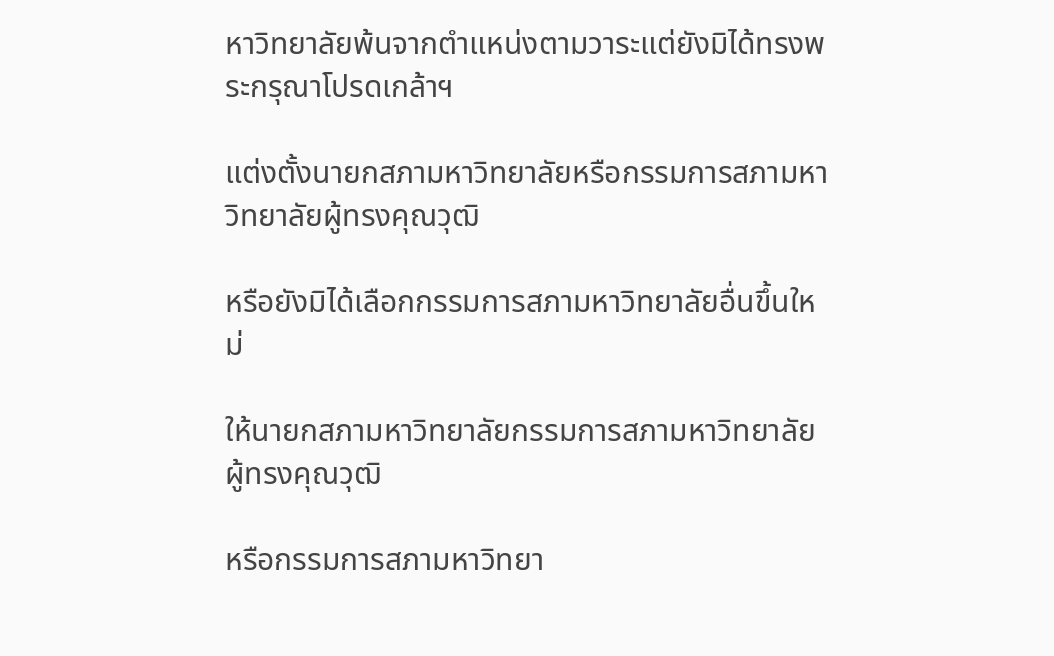หาวิทยาลัยพ้นจากตำแหน่งตามวาระแต่ยังมิได้ทรงพระกรุณาโปรดเกล้าฯ

แต่งตั้งนายกสภามหาวิทยาลัยหรือกรรมการสภามหาวิทยาลัยผู้ทรงคุณวุฒิ

หรือยังมิได้เลือกกรรมการสภามหาวิทยาลัยอื่นขึ้นใหม่

ให้นายกสภามหาวิทยาลัยกรรมการสภามหาวิทยาลัยผู้ทรงคุณวุฒิ

หรือกรรมการสภามหาวิทยา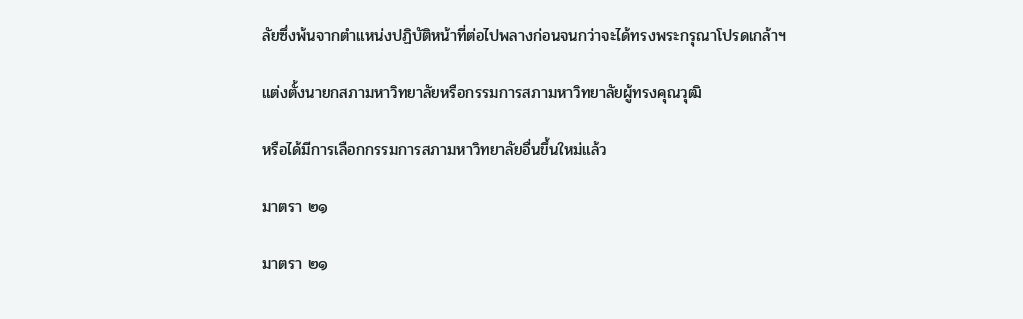ลัยซึ่งพ้นจากตำแหน่งปฏิบัติหน้าที่ต่อไปพลางก่อนจนกว่าจะได้ทรงพระกรุณาโปรดเกล้าฯ

แต่งตั้งนายกสภามหาวิทยาลัยหรือกรรมการสภามหาวิทยาลัยผู้ทรงคุณวุฒิ

หรือได้มีการเลือกกรรมการสภามหาวิทยาลัยอื่นขึ้นใหม่แล้ว

มาตรา ๒๑

มาตรา ๒๑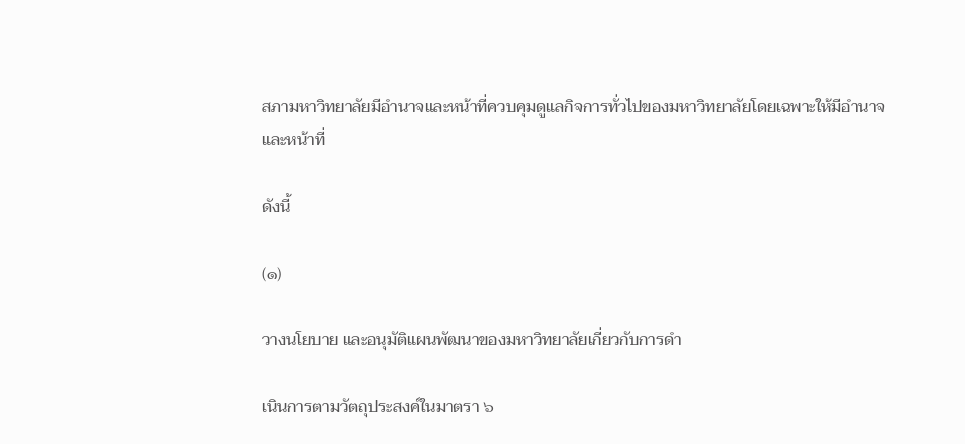สภามหาวิทยาลัยมีอำนาจและหน้าที่ควบคุมดูแลกิจการทั่วไปของมหาวิทยาลัยโดยเฉพาะให้มีอำนาจและหน้าที่

ดังนี้

(๑)

วางนโยบาย และอนุมัติแผนพัฒนาของมหาวิทยาลัยเกี่ยวกับการดำ

เนินการตามวัตถุประสงค์ในมาตรา ๖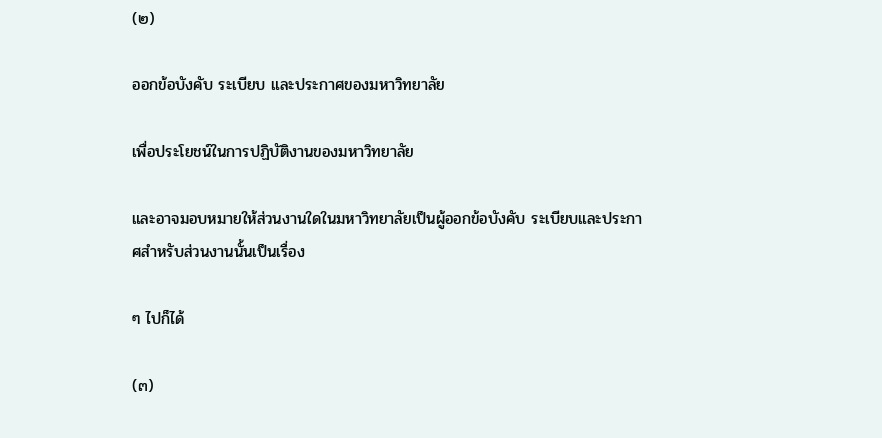(๒)

ออกข้อบังคับ ระเบียบ และประกาศของมหาวิทยาลัย

เพื่อประโยชน์ในการปฏิบัติงานของมหาวิทยาลัย

และอาจมอบหมายให้ส่วนงานใดในมหาวิทยาลัยเป็นผู้ออกข้อบังคับ ระเบียบและประกาศสำหรับส่วนงานนั้นเป็นเรื่อง

ๆ ไปก็ได้

(๓)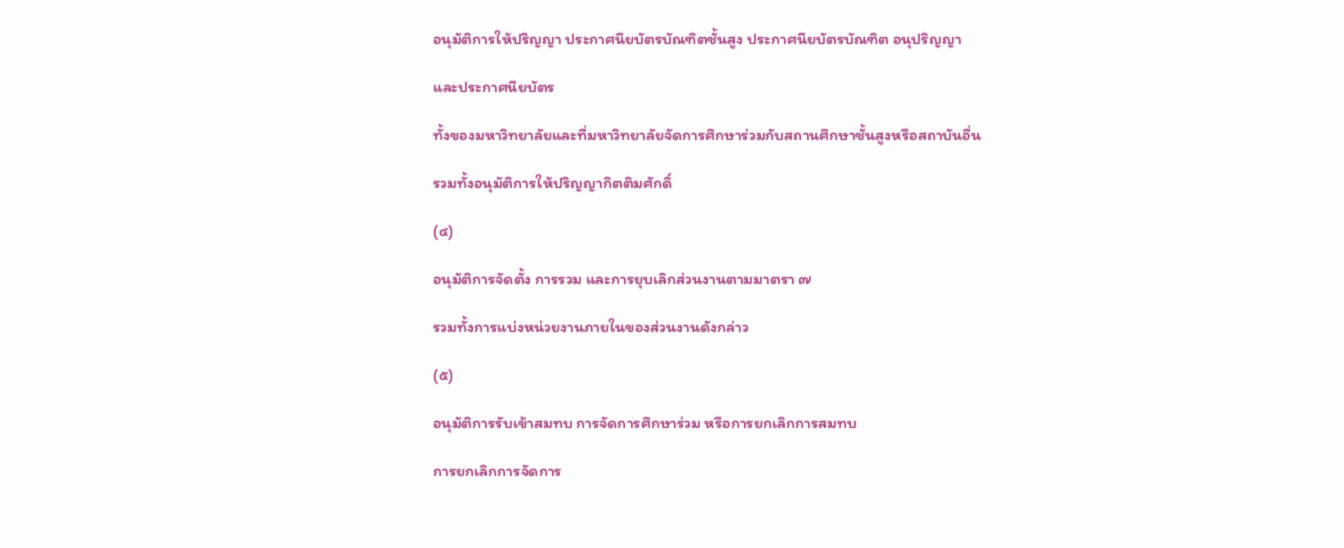อนุมัติการให้ปริญญา ประกาศนียบัตรบัณฑิตชั้นสูง ประกาศนียบัตรบัณฑิต อนุปริญญา

และประกาศนียบัตร

ทั้งของมหาวิทยาลัยและที่มหาวิทยาลัยจัดการศึกษาร่วมกับสถานศึกษาชั้นสูงหรือสถาบันอื่น

รวมทั้งอนุมัติการให้ปริญญากิตติมศักดิ์

(๔)

อนุมัติการจัดตั้ง การรวม และการยุบเลิกส่วนงานตามมาตรา ๗

รวมทั้งการแบ่งหน่วยงานภายในของส่วนงานดังกล่าว

(๕)

อนุมัติการรับเข้าสมทบ การจัดการศึกษาร่วม หรือการยกเลิกการสมทบ

การยกเลิกการจัดการ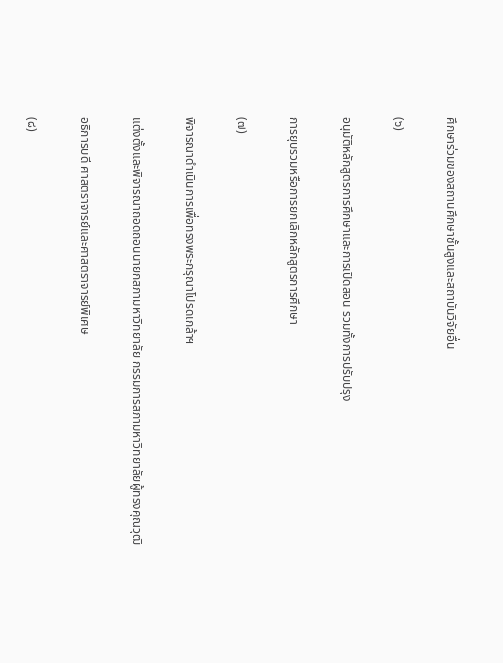ศึกษาร่วมของสถานศึกษาชั้นสูงและสถาบันวิจัยอื่น

(๖)

อนุมัติหลักสูตรการศึกษาและการเปิดสอน รวมทั้งการปรับปรุง

การยุบรวมหรือการยกเลิกหลักสูตรการศึกษา

(๗)

พิจารณาดำเนินการเพื่อทรงพระกรุณาโปรดเกล้าฯ

แต่งตั้งและพิจารณาถอดถอนนายกสภามหาวิทยาลัย กรรมการสภามหาวิทยาลัยผู้ทรงคุณวุฒิ

อธิการบดี ศาสตราจารย์และศาสตราจารย์พิเศษ

(๘)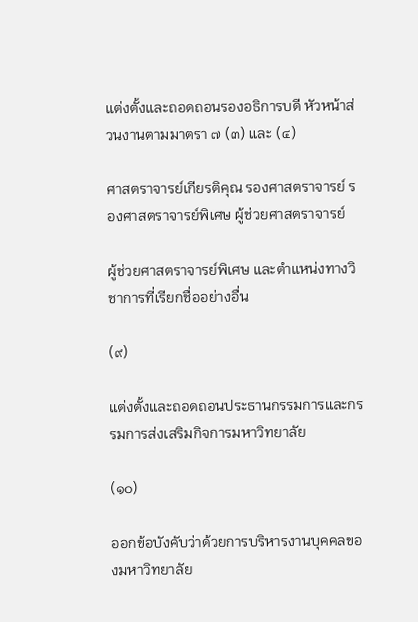แต่งตั้งและถอดถอนรองอธิการบดี หัวหน้าส่วนงานตามมาตรา ๗ (๓) และ (๔)

ศาสตราจารย์เกียรติคุณ รองศาสตราจารย์ รองศาสตราจารย์พิเศษ ผู้ช่วยศาสตราจารย์

ผู้ช่วยศาสตราจารย์พิเศษ และตำแหน่งทางวิชาการที่เรียกชื่ออย่างอื่น

(๙)

แต่งตั้งและถอดถอนประธานกรรมการและกรรมการส่งเสริมกิจการมหาวิทยาลัย

(๑๐)

ออกข้อบังคับว่าด้วยการบริหารงานบุคคลของมหาวิทยาลัย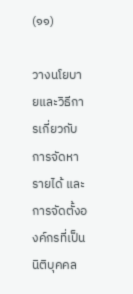(๑๑)

วางนโยบายและวิธีการเกี่ยวกับการจัดหารายได้ และการจัดตั้งองค์กรที่เป็นนิติบุคคล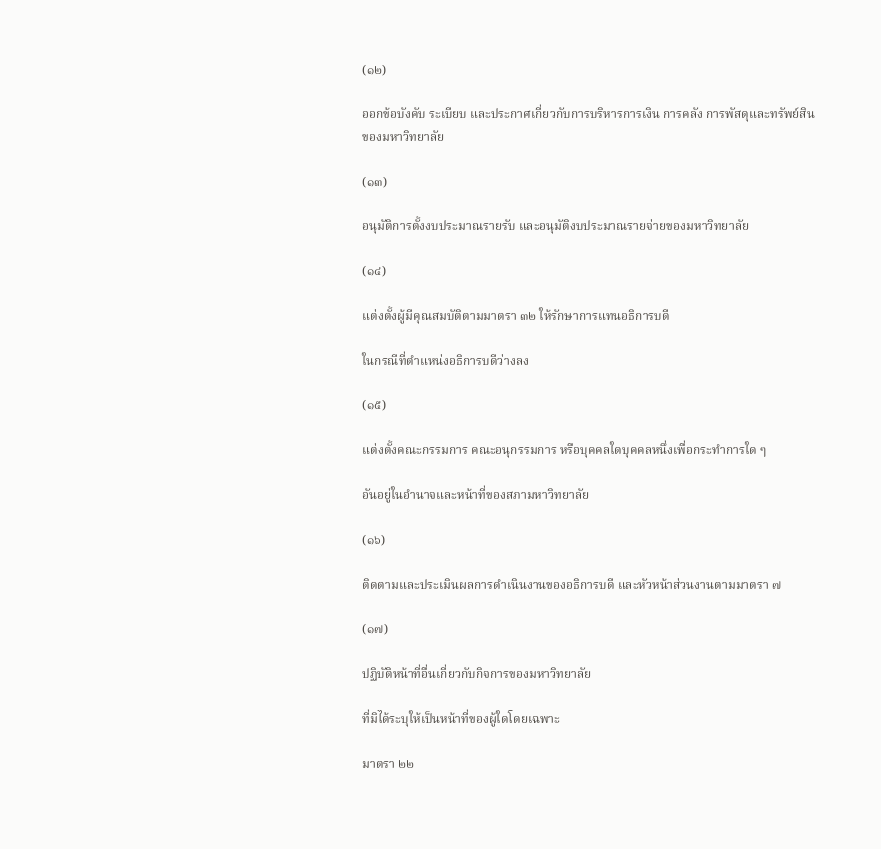(๑๒)

ออกข้อบังคับ ระเบียบ และประกาศเกี่ยวกับการบริหารการเงิน การคลัง การพัสดุและทรัพย์สินของมหาวิทยาลัย

(๑๓)

อนุมัติการตั้งงบประมาณรายรับ และอนุมัติงบประมาณรายจ่ายของมหาวิทยาลัย

(๑๔)

แต่งตั้งผู้มีคุณสมบัติตามมาตรา ๓๒ ให้รักษาการแทนอธิการบดี

ในกรณีที่ตำแหน่งอธิการบดีว่างลง

(๑๕)

แต่งตั้งคณะกรรมการ คณะอนุกรรมการ หรือบุคคลใดบุคคลหนึ่งเพื่อกระทำการใด ๆ

อันอยู่ในอำนาจและหน้าที่ของสภามหาวิทยาลัย

(๑๖)

ติดตามและประเมินผลการดำเนินงานของอธิการบดี และหัวหน้าส่วนงานตามมาตรา ๗

(๑๗)

ปฏิบัติหน้าที่อื่นเกี่ยวกับกิจการของมหาวิทยาลัย

ที่มิได้ระบุให้เป็นหน้าที่ของผู้ใดโดยเฉพาะ

มาตรา ๒๒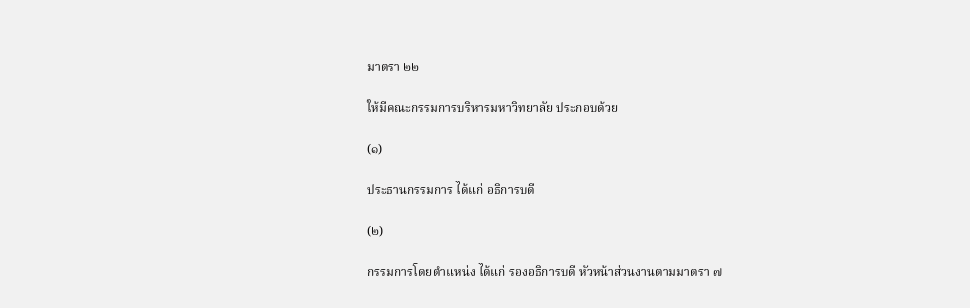มาตรา ๒๒

ให้มีคณะกรรมการบริหารมหาวิทยาลัย ประกอบด้วย

(๑)

ประธานกรรมการ ได้แก่ อธิการบดี

(๒)

กรรมการโดยตำแหน่ง ได้แก่ รองอธิการบดี หัวหน้าส่วนงานตามมาตรา ๗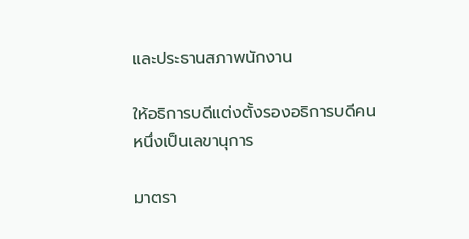และประธานสภาพนักงาน

ให้อธิการบดีแต่งตั้งรองอธิการบดีคนหนึ่งเป็นเลขานุการ

มาตรา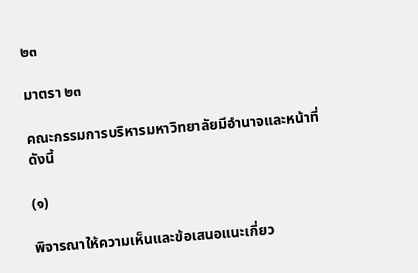๒๓

มาตรา ๒๓

คณะกรรมการบริหารมหาวิทยาลัยมีอำนาจและหน้าที่ ดังนี้

(๑)

พิจารณาให้ความเห็นและข้อเสนอแนะเกี่ยว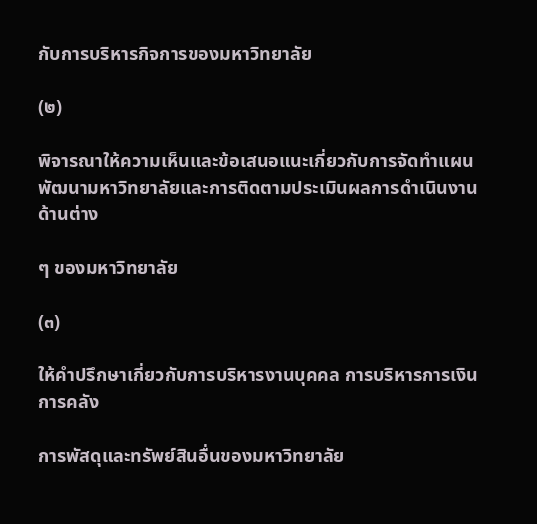กับการบริหารกิจการของมหาวิทยาลัย

(๒)

พิจารณาให้ความเห็นและข้อเสนอแนะเกี่ยวกับการจัดทำแผนพัฒนามหาวิทยาลัยและการติดตามประเมินผลการดำเนินงานด้านต่าง

ๆ ของมหาวิทยาลัย

(๓)

ให้คำปรึกษาเกี่ยวกับการบริหารงานบุคคล การบริหารการเงิน การคลัง

การพัสดุและทรัพย์สินอื่นของมหาวิทยาลัย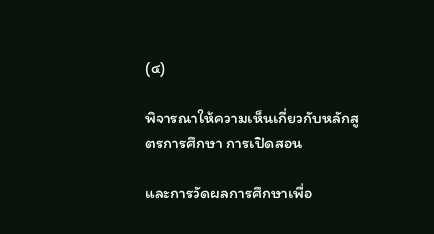(๔)

พิจารณาให้ความเห็นเกี่ยวกับหลักสูตรการศึกษา การเปิดสอน

และการวัดผลการศึกษาเพื่อ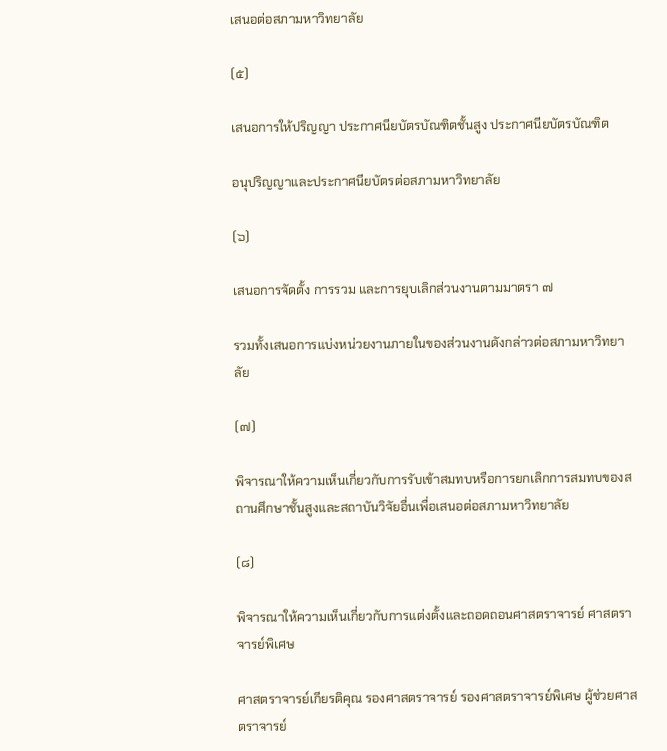เสนอต่อสภามหาวิทยาลัย

(๕)

เสนอการให้ปริญญา ประกาศนียบัตรบัณฑิตชั้นสูง ประกาศนียบัตรบัณฑิต

อนุปริญญาและประกาศนียบัตรต่อสภามหาวิทยาลัย

(๖)

เสนอการจัดตั้ง การรวม และการยุบเลิกส่วนงานตามมาตรา ๗

รวมทั้งเสนอการแบ่งหน่วยงานภายในของส่วนงานดังกล่าวต่อสภามหาวิทยาลัย

(๗)

พิจารณาให้ความเห็นเกี่ยวกับการรับเข้าสมทบหรือการยกเลิกการสมทบของสถานศึกษาชั้นสูงและสถาบันวิจัยอื่นเพื่อเสนอต่อสภามหาวิทยาลัย

(๘)

พิจารณาให้ความเห็นเกี่ยวกับการแต่งตั้งและถอดถอนศาสตราจารย์ ศาสตราจารย์พิเศษ

ศาสตราจารย์เกียรติคุณ รองศาสตราจารย์ รองศาสตราจารย์พิเศษ ผู้ช่วยศาสตราจารย์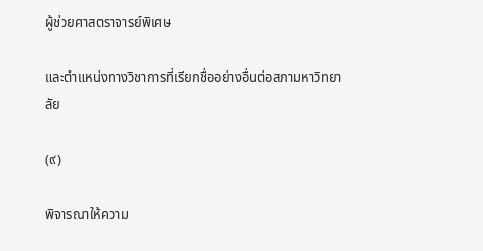ผู้ช่วยศาสตราจารย์พิเศษ

และตำแหน่งทางวิชาการที่เรียกชื่ออย่างอื่นต่อสภามหาวิทยาลัย

(๙)

พิจารณาให้ความ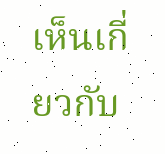เห็นเกี่ยวกับ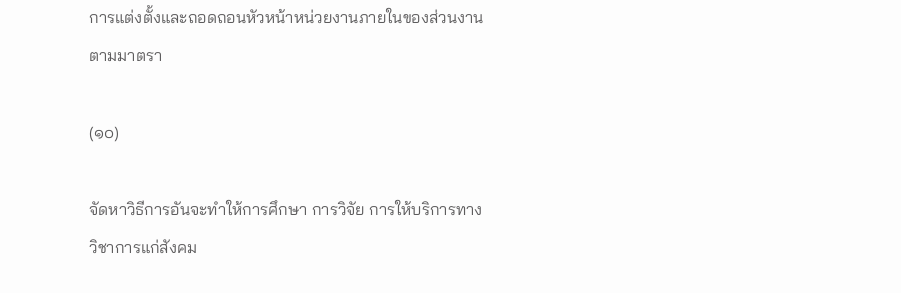การแต่งตั้งและถอดถอนหัวหน้าหน่วยงานภายในของส่วนงานตามมาตรา

(๑๐)

จัดหาวิธีการอันจะทำให้การศึกษา การวิจัย การให้บริการทางวิชาการแก่สังคม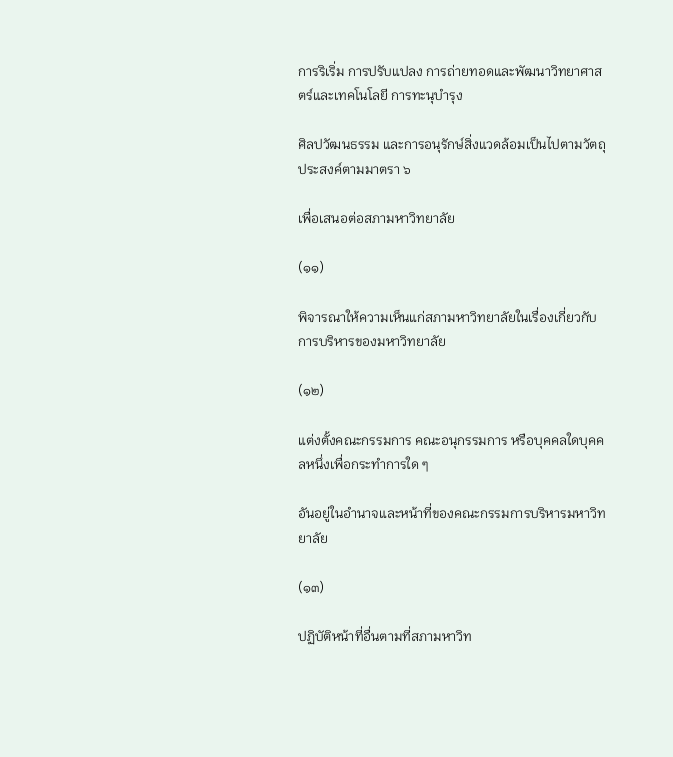การริเริ่ม การปรับแปลง การถ่ายทอดและพัฒนาวิทยาศาสตร์และเทคโนโลยี การทะนุบำรุง

ศิลปวัฒนธรรม และการอนุรักษ์สิ่งแวดล้อมเป็นไปตามวัตถุประสงค์ตามมาตรา ๖

เพื่อเสนอต่อสภามหาวิทยาลัย

(๑๑)

พิจารณาให้ความเห็นแก่สภามหาวิทยาลัยในเรื่องเกี่ยวกับการบริหารของมหาวิทยาลัย

(๑๒)

แต่งตั้งคณะกรรมการ คณะอนุกรรมการ หรือบุคคลใดบุคคลหนึ่งเพื่อกระทำการใด ๆ

อันอยู่ในอำนาจและหน้าที่ของคณะกรรมการบริหารมหาวิทยาลัย

(๑๓)

ปฏิบัติหน้าที่อื่นตามที่สภามหาวิท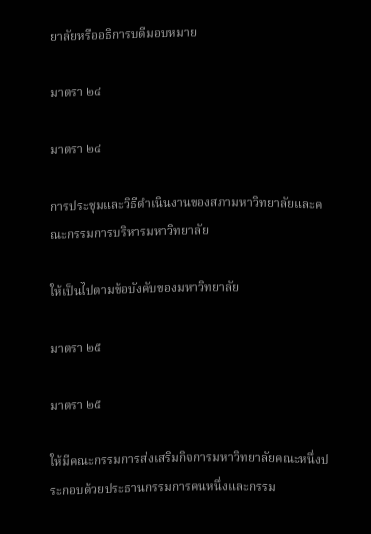ยาลัยหรืออธิการบดีมอบหมาย

มาตรา ๒๔

มาตรา ๒๔

การประชุมและวิธีดำเนินงานของสภามหาวิทยาลัยและคณะกรรมการบริหารมหาวิทยาลัย

ให้เป็นไปตามข้อบังคับของมหาวิทยาลัย

มาตรา ๒๕

มาตรา ๒๕

ให้มีคณะกรรมการส่งเสริมกิจการมหาวิทยาลัยคณะหนึ่งประกอบด้วยประธานกรรมการคนหนึ่งและกรรม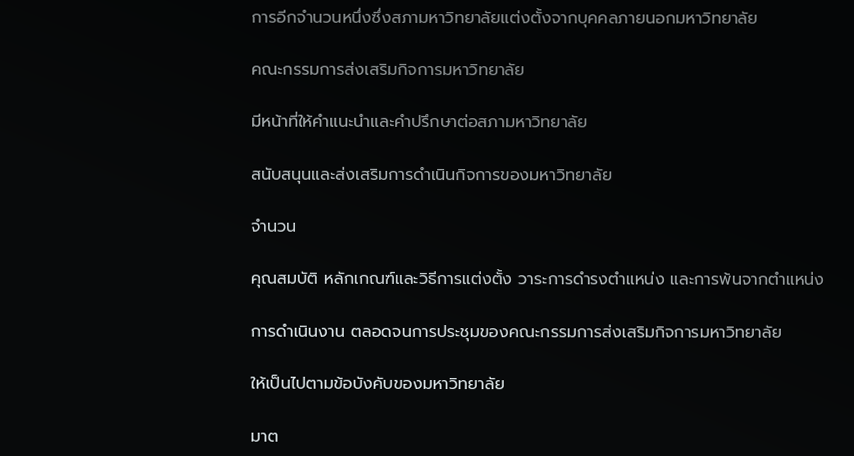การอีกจำนวนหนึ่งซึ่งสภามหาวิทยาลัยแต่งตั้งจากบุคคลภายนอกมหาวิทยาลัย

คณะกรรมการส่งเสริมกิจการมหาวิทยาลัย

มีหน้าที่ให้คำแนะนำและคำปรึกษาต่อสภามหาวิทยาลัย

สนับสนุนและส่งเสริมการดำเนินกิจการของมหาวิทยาลัย

จำนวน

คุณสมบัติ หลักเกณฑ์และวิธีการแต่งตั้ง วาระการดำรงตำแหน่ง และการพ้นจากตำแหน่ง

การดำเนินงาน ตลอดจนการประชุมของคณะกรรมการส่งเสริมกิจการมหาวิทยาลัย

ให้เป็นไปตามข้อบังคับของมหาวิทยาลัย

มาต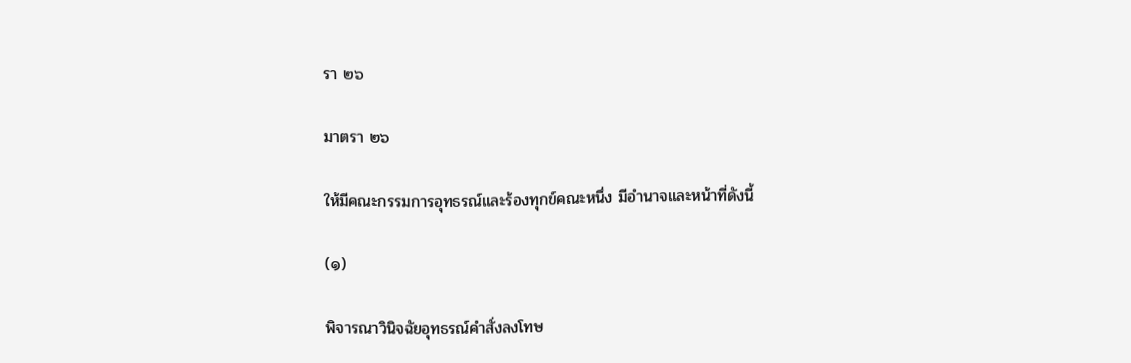รา ๒๖

มาตรา ๒๖

ให้มีคณะกรรมการอุทธรณ์และร้องทุกข์คณะหนึ่ง มีอำนาจและหน้าที่ดังนี้

(๑)

พิจารณาวินิจฉัยอุทธรณ์คำสั่งลงโทษ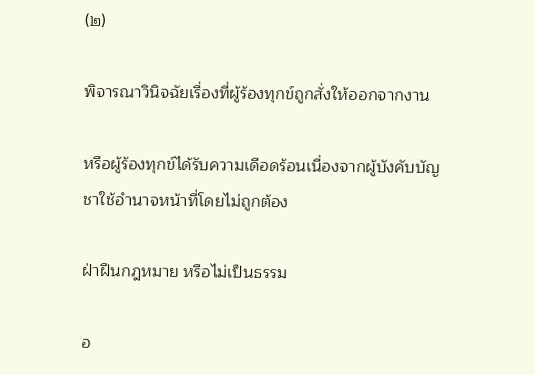(๒)

พิจารณาวินิจฉัยเรื่องที่ผู้ร้องทุกข์ถูกสั่งให้ออกจากงาน

หรือผู้ร้องทุกข์ได้รับความเดือดร้อนเนื่องจากผู้บังคับบัญชาใช้อำนาจหน้าที่โดยไม่ถูกต้อง

ฝ่าฝืนกฎหมาย หรือไม่เป็นธรรม

อ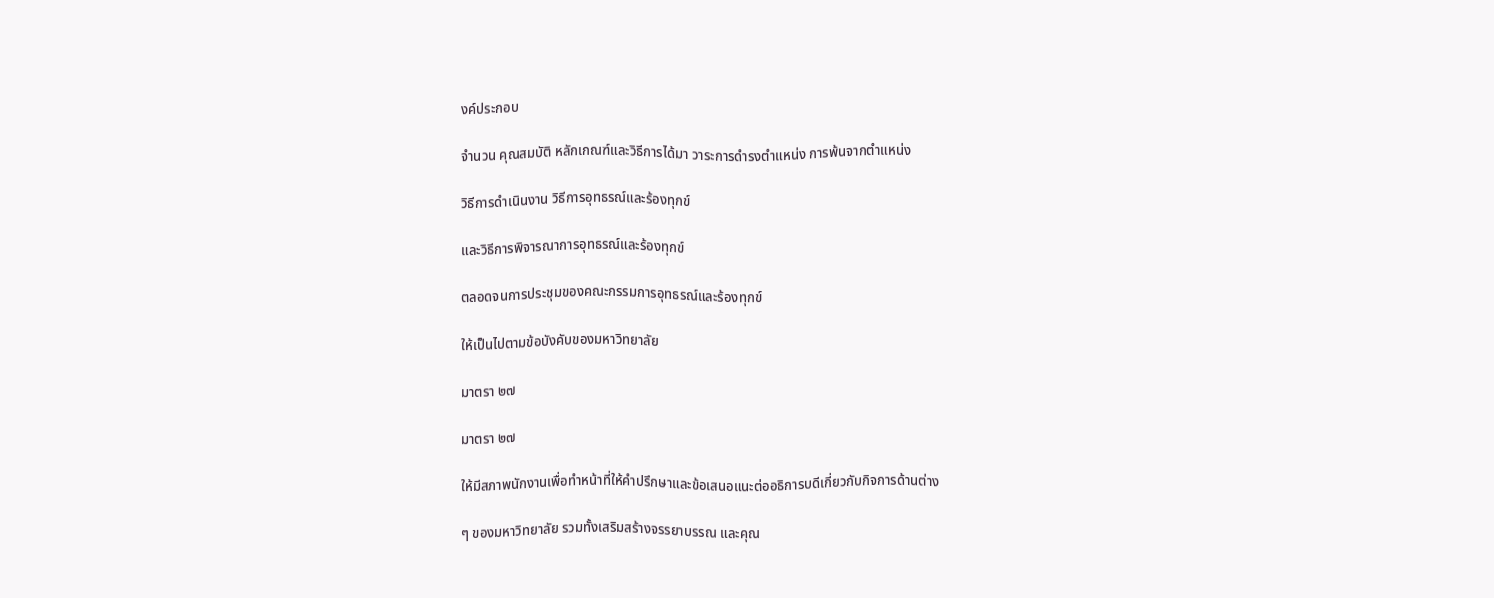งค์ประกอบ

จำนวน คุณสมบัติ หลักเกณฑ์และวิธีการได้มา วาระการดำรงตำแหน่ง การพ้นจากตำแหน่ง

วิธีการดำเนินงาน วิธีการอุทธรณ์และร้องทุกข์

และวิธีการพิจารณาการอุทธรณ์และร้องทุกข์

ตลอดจนการประชุมของคณะกรรมการอุทธรณ์และร้องทุกข์

ให้เป็นไปตามข้อบังคับของมหาวิทยาลัย

มาตรา ๒๗

มาตรา ๒๗

ให้มีสภาพนักงานเพื่อทำหน้าที่ให้คำปรึกษาและข้อเสนอแนะต่ออธิการบดีเกี่ยวกับกิจการด้านต่าง

ๆ ของมหาวิทยาลัย รวมทั้งเสริมสร้างจรรยาบรรณ และคุณ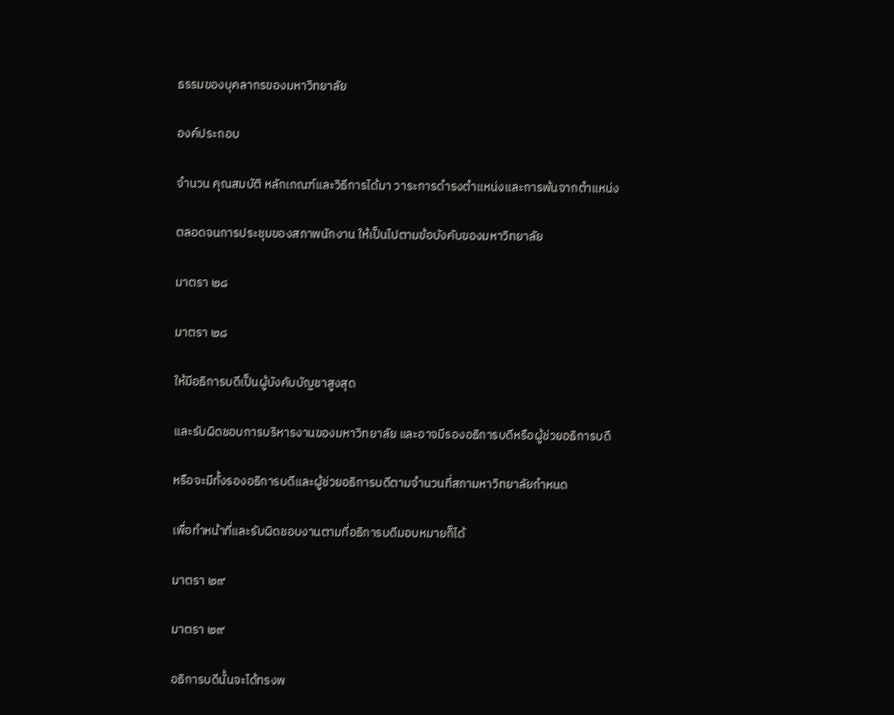ธรรมของบุคลากรของมหาวิทยาลัย

องค์ประกอบ

จำนวน คุณสมบัติ หลักเกณฑ์และวิธีการได้มา วาระการดำรงตำแหน่งและการพ้นจากตำแหน่ง

ตลอดจนการประชุมของสภาพนักงาน ให้เป็นไปตามข้อบังคับของมหาวิทยาลัย

มาตรา ๒๘

มาตรา ๒๘

ให้มีอธิการบดีเป็นผู้บังคับบัญชาสูงสุด

และรับผิดชอบการบริหารงานของมหาวิทยาลัย และอาจมีรองอธิการบดีหรือผู้ช่วยอธิการบดี

หรือจะมีทั้งรองอธิการบดีและผู้ช่วยอธิการบดีตามจำนวนที่สภามหาวิทยาลัยกำหนด

เพื่อทำหน้าที่และรับผิดชอบงานตามที่อธิการบดีมอบหมายก็ได้

มาตรา ๒๙

มาตรา ๒๙

อธิการบดีนั้นจะได้ทรงพ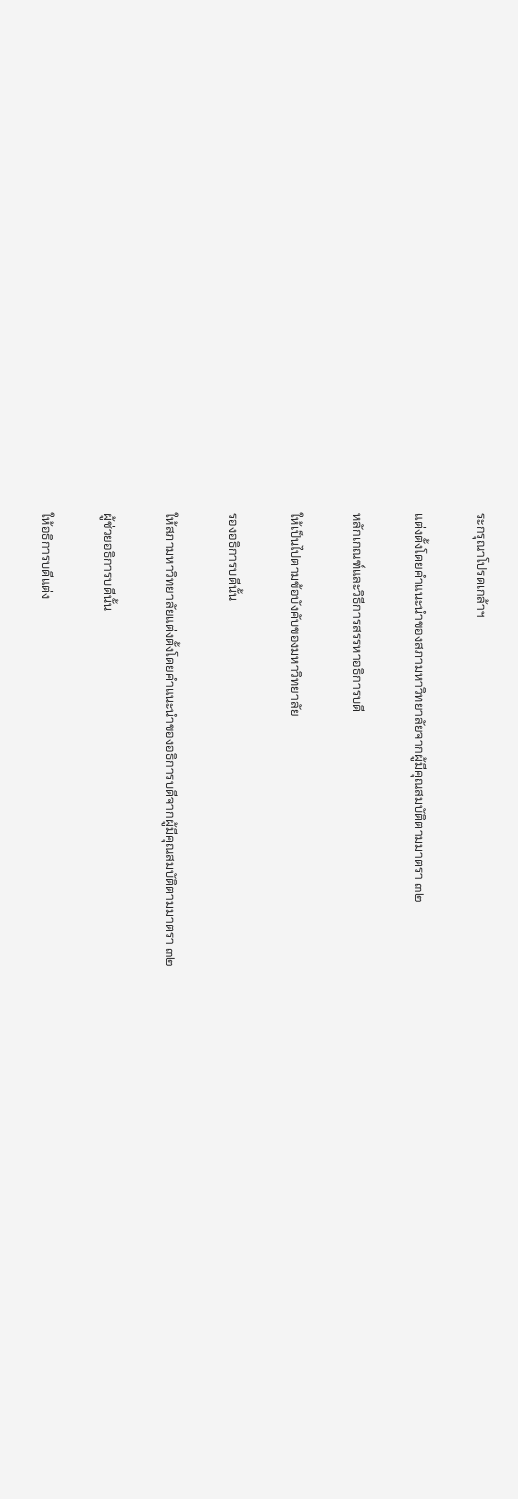ระกรุณาโปรดเกล้าฯ

แต่งตั้งโดยคำแนะนำของสภามหาวิทยาลัยจากผู้มีคุณสมบัติตามมาตรา ๓๒

หลักเกณฑ์และวิธีการสรรหาอธิการบดี

ให้เป็นไปตามข้อบังคับของมหาวิทยาลัย

รองอธิการบดีนั้น

ให้สภามหาวิทยาลัยแต่งตั้งโดยคำแนะนำของอธิการบดีจากผู้มีคุณสมบัติตามมาตรา ๓๒

ผู้ช่วยอธิการบดีนั้น

ให้อธิการบดีแต่ง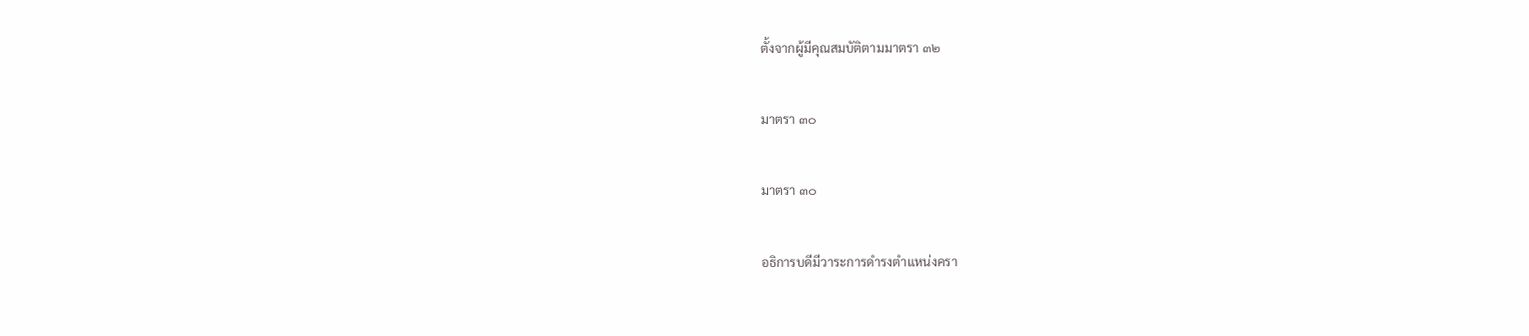ตั้งจากผู้มีคุณสมบัติตามมาตรา ๓๒

มาตรา ๓๐

มาตรา ๓๐

อธิการบดีมีวาระการดำรงตำแหน่งครา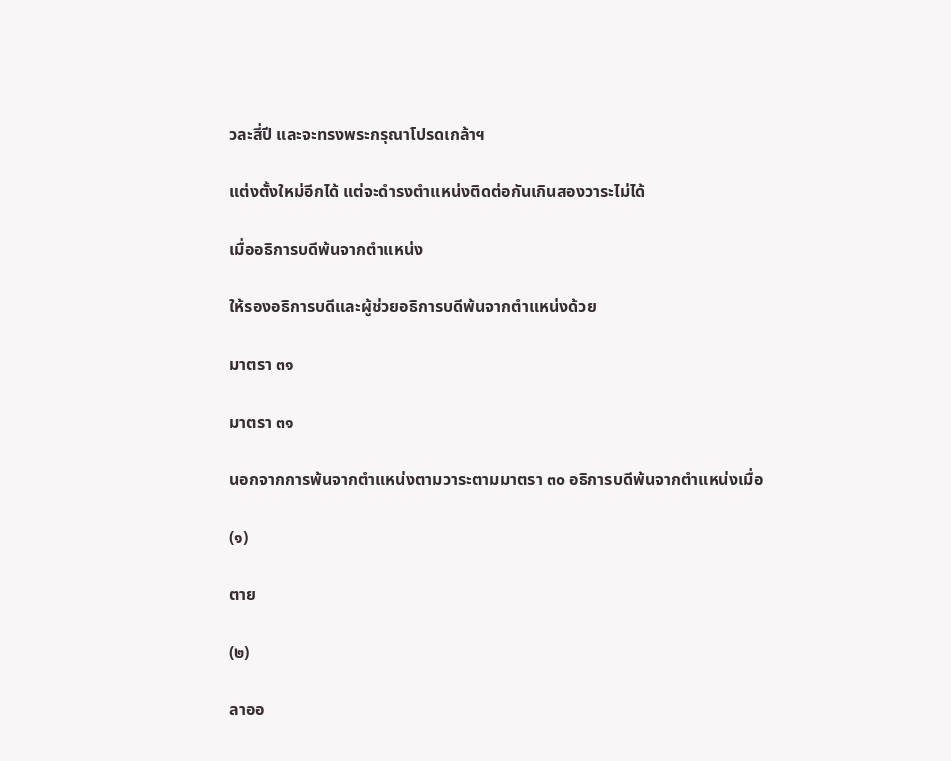วละสี่ปี และจะทรงพระกรุณาโปรดเกล้าฯ

แต่งตั้งใหม่อีกได้ แต่จะดำรงตำแหน่งติดต่อกันเกินสองวาระไม่ได้

เมื่ออธิการบดีพ้นจากตำแหน่ง

ให้รองอธิการบดีและผู้ช่วยอธิการบดีพ้นจากตำแหน่งด้วย

มาตรา ๓๑

มาตรา ๓๑

นอกจากการพ้นจากตำแหน่งตามวาระตามมาตรา ๓๐ อธิการบดีพ้นจากตำแหน่งเมื่อ

(๑)

ตาย

(๒)

ลาออ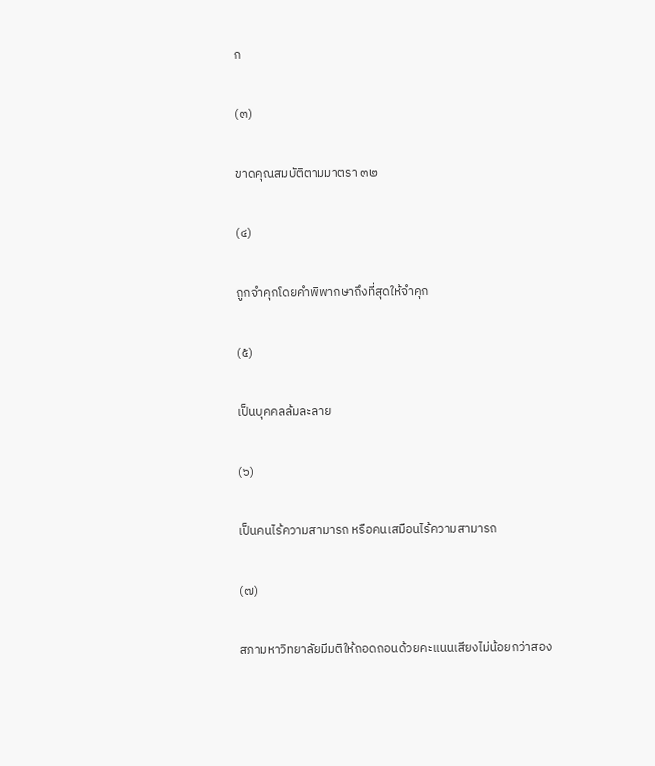ก

(๓)

ขาดคุณสมบัติตามมาตรา ๓๒

(๔)

ถูกจำคุกโดยคำพิพากษาถึงที่สุดให้จำคุก

(๕)

เป็นบุคคลล้มละลาย

(๖)

เป็นคนไร้ความสามารถ หรือคนเสมือนไร้ความสามารถ

(๗)

สภามหาวิทยาลัยมีมติให้ถอดถอนด้วยคะแนนเสียงไม่น้อยกว่าสอง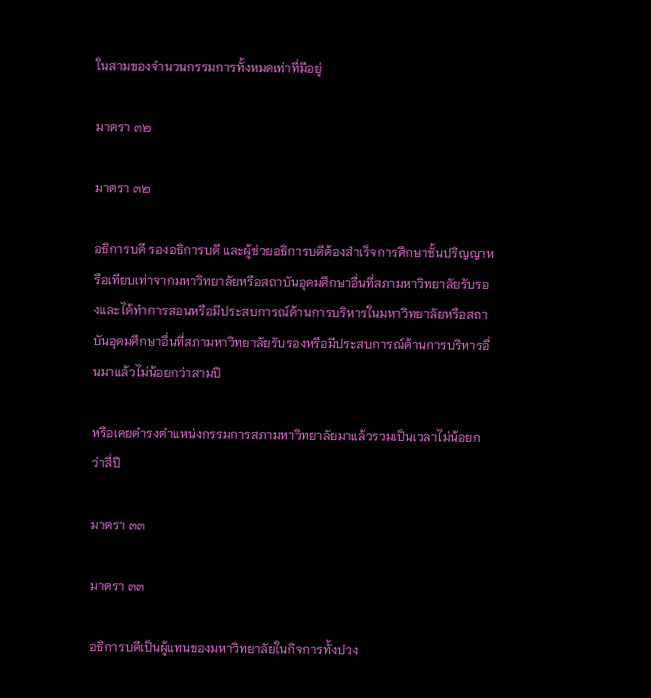ในสามของจำนวนกรรมการทั้งหมดเท่าที่มีอยู่

มาตรา ๓๒

มาตรา ๓๒

อธิการบดี รองอธิการบดี และผู้ช่วยอธิการบดีต้องสำเร็จการศึกษาชั้นปริญญาหรือเทียบเท่าจากมหาวิทยาลัยหรือสถาบันอุดมศึกษาอื่นที่สภามหาวิทยาลัยรับรองและได้ทำการสอนหรือมีประสบการณ์ด้านการบริหารในมหาวิทยาลัยหรือสถาบันอุดมศึกษาอื่นที่สภามหาวิทยาลัยรับรองหรือมีประสบการณ์ด้านการบริหารอื่นมาแล้วไม่น้อยกว่าสามปี

หรือเคยดำรงตำแหน่งกรรมการสภามหาวิทยาลัยมาแล้วรวมเป็นเวลาไม่น้อยกว่าสี่ปี

มาตรา ๓๓

มาตรา ๓๓

อธิการบดีเป็นผู้แทนของมหาวิทยาลัยในกิจการทั้งปวง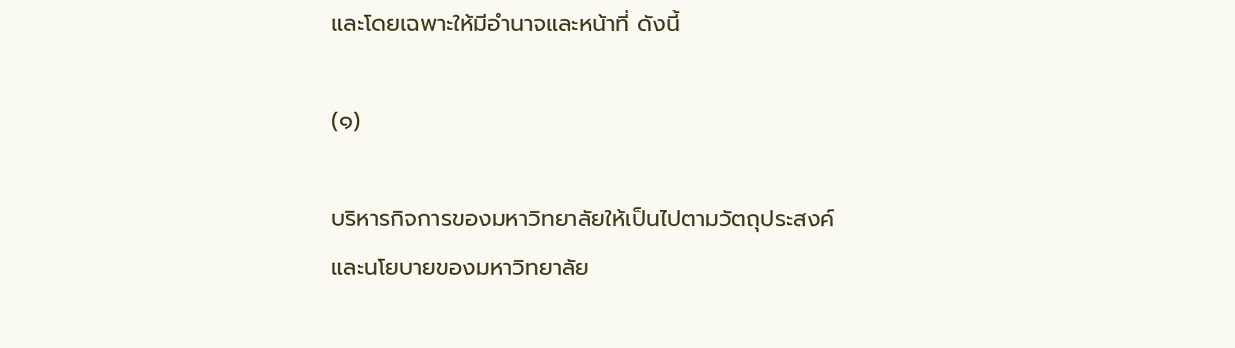และโดยเฉพาะให้มีอำนาจและหน้าที่ ดังนี้

(๑)

บริหารกิจการของมหาวิทยาลัยให้เป็นไปตามวัตถุประสงค์และนโยบายของมหาวิทยาลัย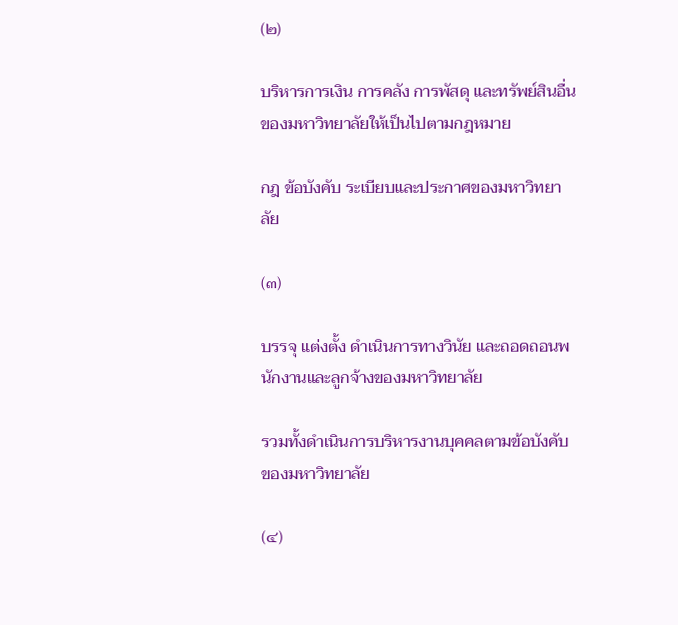(๒)

บริหารการเงิน การคลัง การพัสดุ และทรัพย์สินอื่นของมหาวิทยาลัยให้เป็นไปตามกฎหมาย

กฎ ข้อบังคับ ระเบียบและประกาศของมหาวิทยาลัย

(๓)

บรรจุ แต่งตั้ง ดำเนินการทางวินัย และถอดถอนพนักงานและลูกจ้างของมหาวิทยาลัย

รวมทั้งดำเนินการบริหารงานบุคคลตามข้อบังคับของมหาวิทยาลัย

(๔)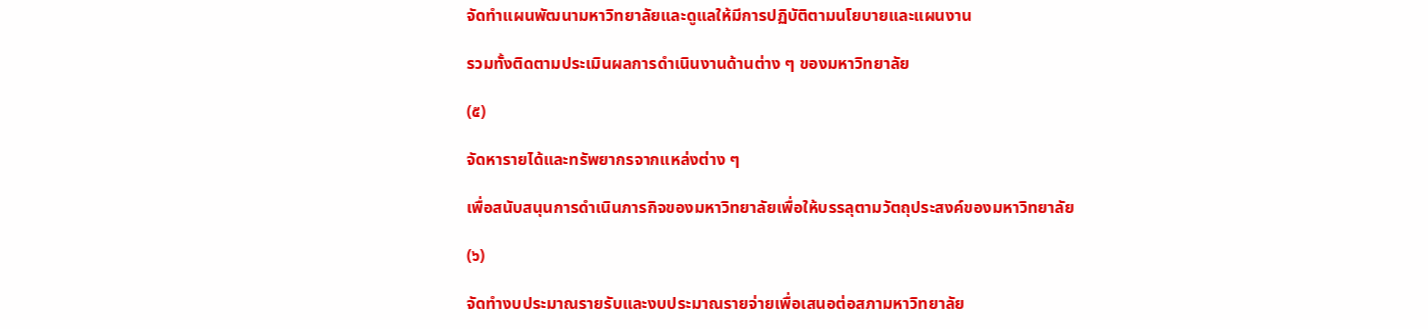จัดทำแผนพัฒนามหาวิทยาลัยและดูแลให้มีการปฏิบัติตามนโยบายและแผนงาน

รวมทั้งติดตามประเมินผลการดำเนินงานด้านต่าง ๆ ของมหาวิทยาลัย

(๕)

จัดหารายได้และทรัพยากรจากแหล่งต่าง ๆ

เพื่อสนับสนุนการดำเนินภารกิจของมหาวิทยาลัยเพื่อให้บรรลุตามวัตถุประสงค์ของมหาวิทยาลัย

(๖)

จัดทำงบประมาณรายรับและงบประมาณรายจ่ายเพื่อเสนอต่อสภามหาวิทยาลัย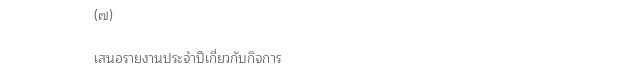(๗)

เสนอรายงานประจำปีเกี่ยวกับกิจการ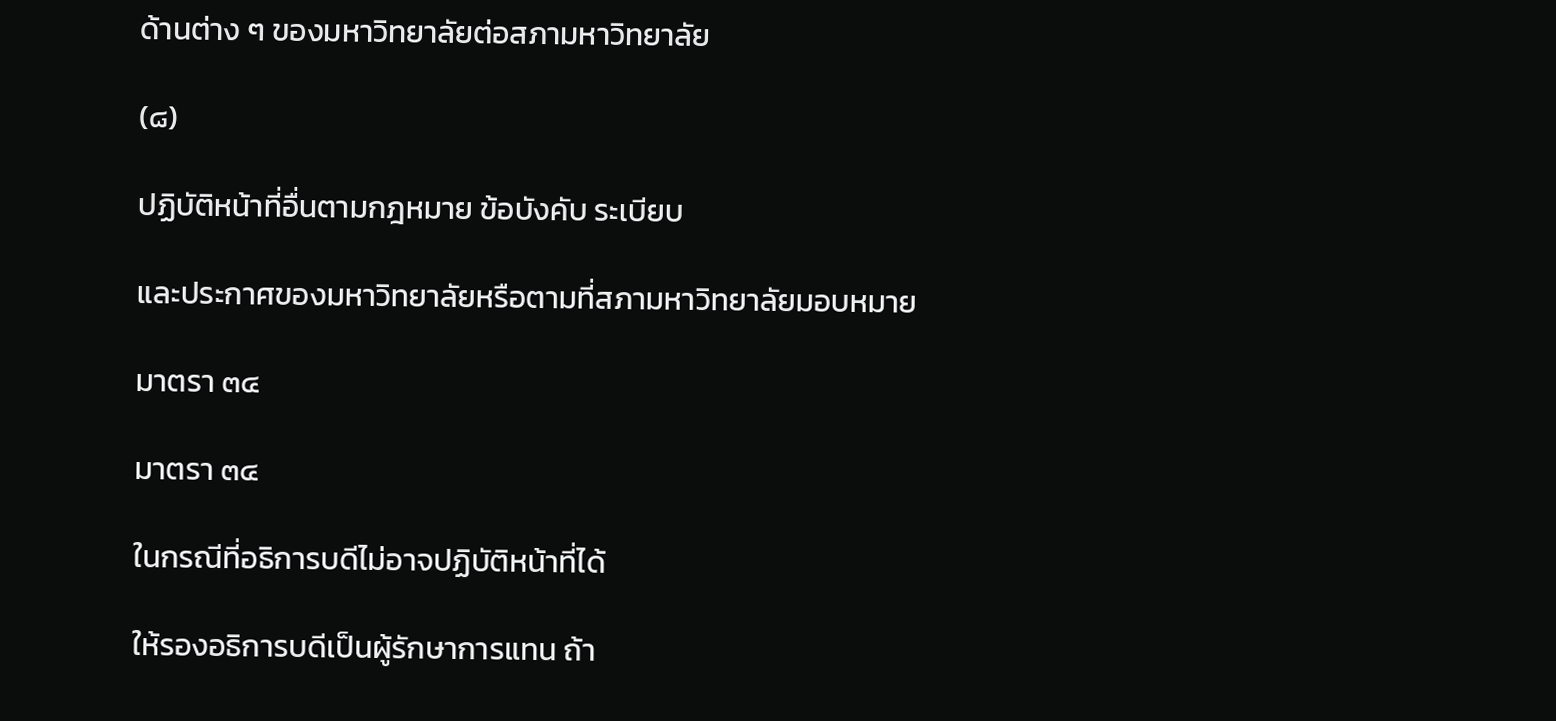ด้านต่าง ๆ ของมหาวิทยาลัยต่อสภามหาวิทยาลัย

(๘)

ปฏิบัติหน้าที่อื่นตามกฎหมาย ข้อบังคับ ระเบียบ

และประกาศของมหาวิทยาลัยหรือตามที่สภามหาวิทยาลัยมอบหมาย

มาตรา ๓๔

มาตรา ๓๔

ในกรณีที่อธิการบดีไม่อาจปฏิบัติหน้าที่ได้

ให้รองอธิการบดีเป็นผู้รักษาการแทน ถ้า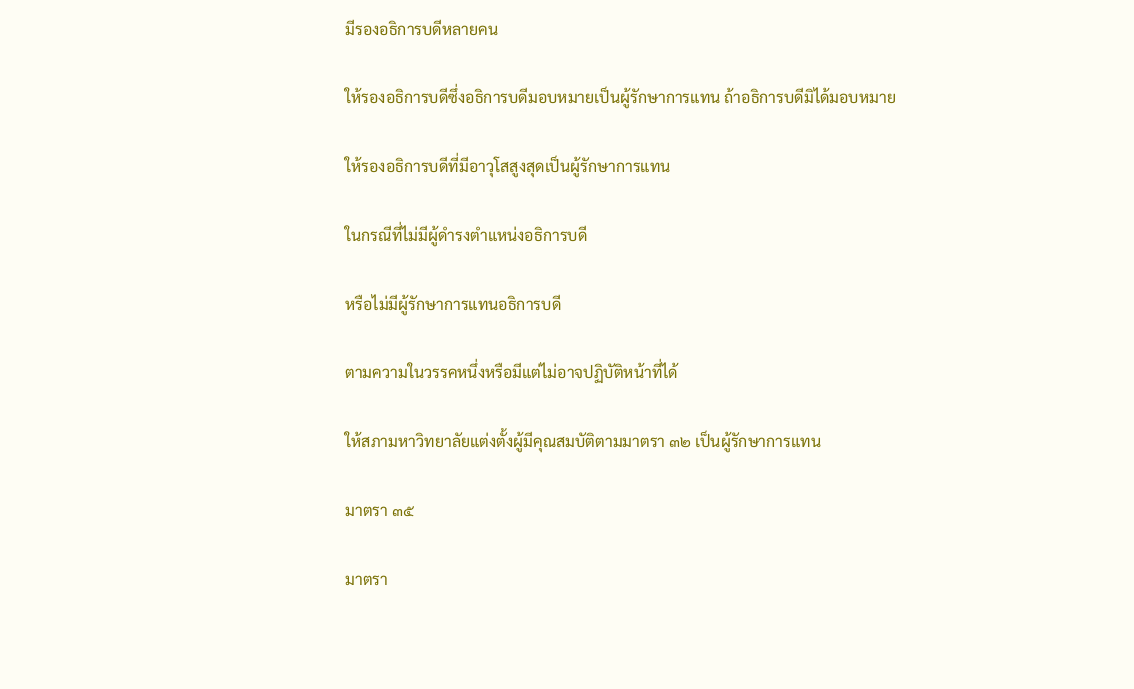มีรองอธิการบดีหลายคน

ให้รองอธิการบดีซึ่งอธิการบดีมอบหมายเป็นผู้รักษาการแทน ถ้าอธิการบดีมิได้มอบหมาย

ให้รองอธิการบดีที่มีอาวุโสสูงสุดเป็นผู้รักษาการแทน

ในกรณีที่ไม่มีผู้ดำรงตำแหน่งอธิการบดี

หรือไม่มีผู้รักษาการแทนอธิการบดี

ตามความในวรรคหนึ่งหรือมีแต่ไม่อาจปฏิบัติหน้าที่ได้

ให้สภามหาวิทยาลัยแต่งตั้งผู้มีคุณสมบัติตามมาตรา ๓๒ เป็นผู้รักษาการแทน

มาตรา ๓๕

มาตรา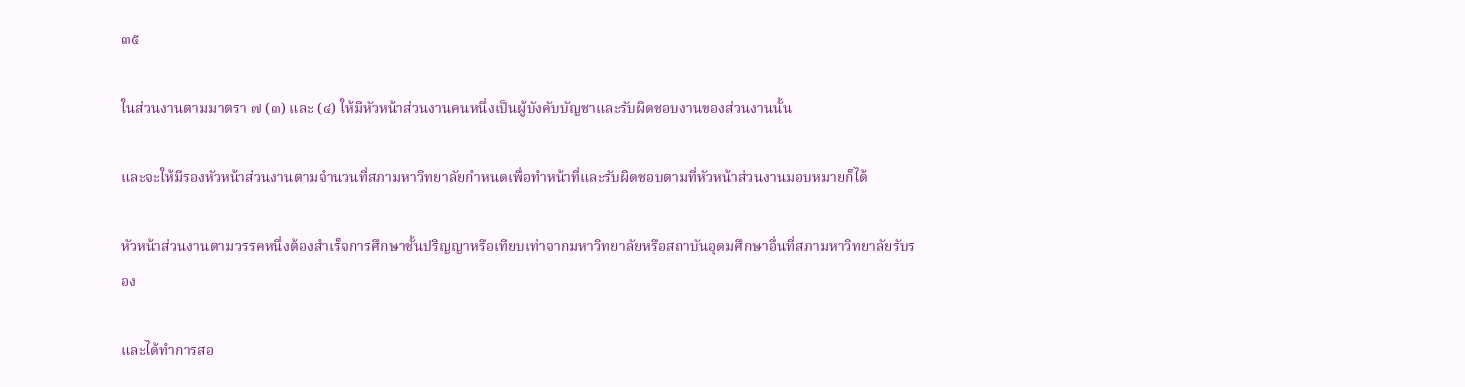๓๕

ในส่วนงานตามมาตรา ๗ (๓) และ (๔) ให้มีหัวหน้าส่วนงานคนหนึ่งเป็นผู้บังคับบัญชาและรับผิดชอบงานของส่วนงานนั้น

และจะให้มีรองหัวหน้าส่วนงานตามจำนวนที่สภามหาวิทยาลัยกำหนดเพื่อทำหน้าที่และรับผิดชอบตามที่หัวหน้าส่วนงานมอบหมายก็ได้

หัวหน้าส่วนงานตามวรรคหนึ่งต้องสำเร็จการศึกษาชั้นปริญญาหรือเทียบเท่าจากมหาวิทยาลัยหรือสถาบันอุดมศึกษาอื่นที่สภามหาวิทยาลัยรับรอง

และได้ทำการสอ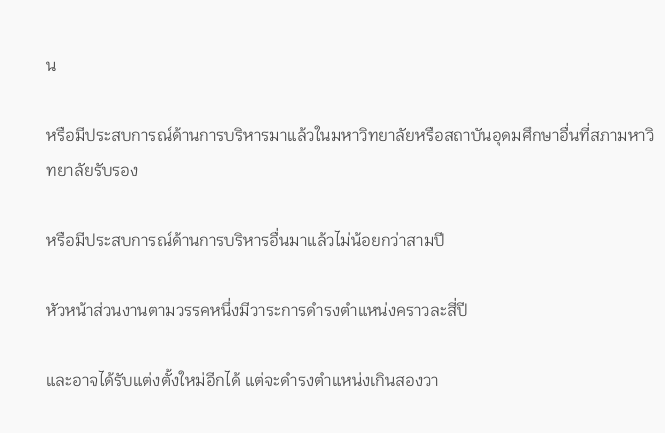น

หรือมีประสบการณ์ด้านการบริหารมาแล้วในมหาวิทยาลัยหรือสถาบันอุดมศึกษาอื่นที่สภามหาวิทยาลัยรับรอง

หรือมีประสบการณ์ด้านการบริหารอื่นมาแล้วไม่น้อยกว่าสามปี

หัวหน้าส่วนงานตามวรรคหนึ่งมีวาระการดำรงตำแหน่งคราวละสี่ปี

และอาจได้รับแต่งตั้งใหม่อีกได้ แต่จะดำรงตำแหน่งเกินสองวา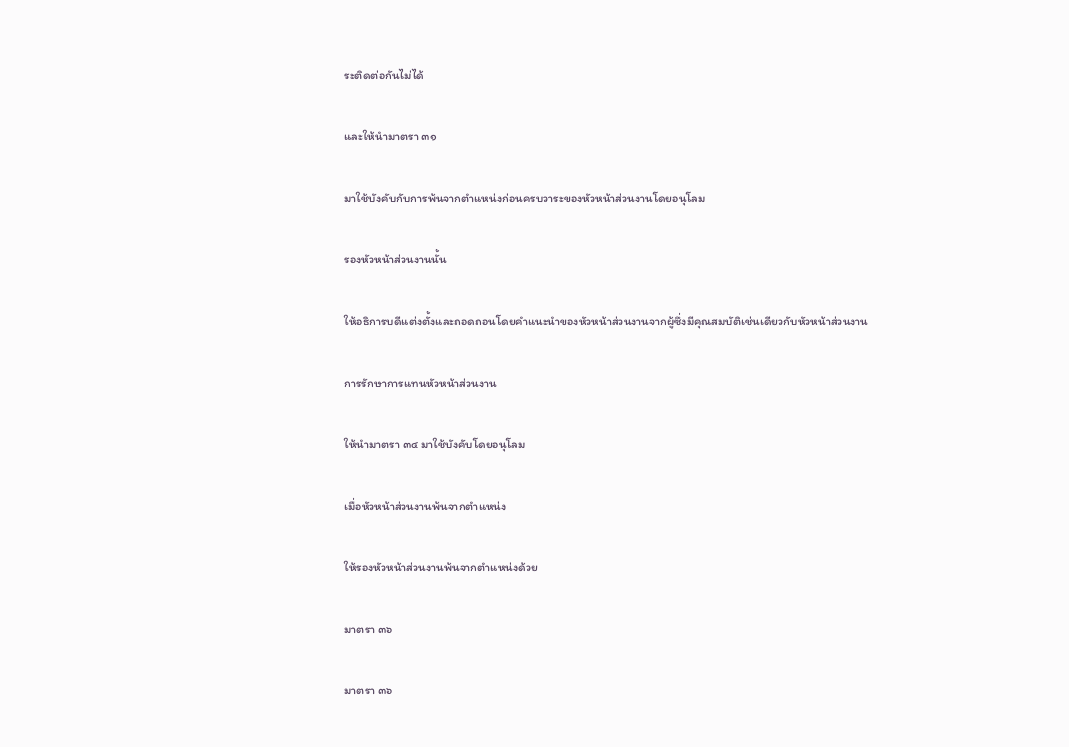ระติดต่อกันไม่ได้

และให้นำมาตรา ๓๑

มาใช้บังคับกับการพ้นจากตำแหน่งก่อนครบวาระของหัวหน้าส่วนงานโดยอนุโลม

รองหัวหน้าส่วนงานนั้น

ให้อธิการบดีแต่งตั้งและถอดถอนโดยคำแนะนำของหัวหน้าส่วนงานจากผู้ซึ่งมีคุณสมบัติเช่นเดียวกับหัวหน้าส่วนงาน

การรักษาการแทนหัวหน้าส่วนงาน

ให้นำมาตรา ๓๔ มาใช้บังคับโดยอนุโลม

เมื่อหัวหน้าส่วนงานพ้นจากตำแหน่ง

ให้รองหัวหน้าส่วนงานพ้นจากตำแหน่งด้วย

มาตรา ๓๖

มาตรา ๓๖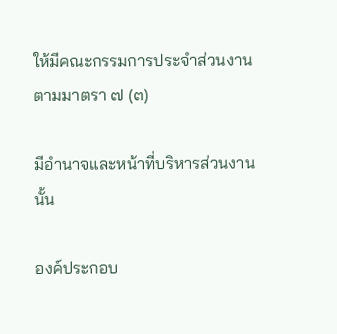ให้มีคณะกรรมการประจำส่วนงานตามมาตรา ๗ (๓)

มีอำนาจและหน้าที่บริหารส่วนงานนั้น

องค์ประกอบ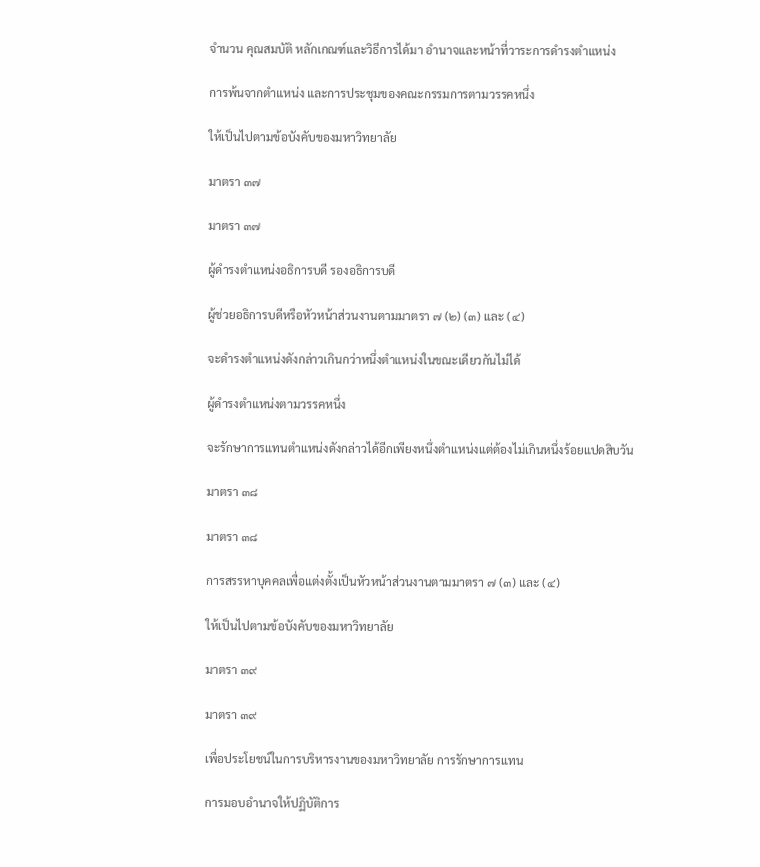จำนวน คุณสมบัติ หลักเกณฑ์และวิธีการได้มา อำนาจและหน้าที่วาระการดำรงตำแหน่ง

การพ้นจากตำแหน่ง และการประชุมของคณะกรรมการตามวรรคหนึ่ง

ให้เป็นไปตามข้อบังคับของมหาวิทยาลัย

มาตรา ๓๗

มาตรา ๓๗

ผู้ดำรงตำแหน่งอธิการบดี รองอธิการบดี

ผู้ช่วยอธิการบดีหรือหัวหน้าส่วนงานตามมาตรา ๗ (๒) (๓) และ (๔)

จะดำรงตำแหน่งดังกล่าวเกินกว่าหนึ่งตำแหน่งในขณะเดียวกันไม่ได้

ผู้ดำรงตำแหน่งตามวรรคหนึ่ง

จะรักษาการแทนตำแหน่งดังกล่าวได้อีกเพียงหนึ่งตำแหน่งแต่ต้องไม่เกินหนึ่งร้อยแปดสิบวัน

มาตรา ๓๘

มาตรา ๓๘

การสรรหาบุคคลเพื่อแต่งตั้งเป็นหัวหน้าส่วนงานตามมาตรา ๗ (๓) และ (๔)

ให้เป็นไปตามข้อบังคับของมหาวิทยาลัย

มาตรา ๓๙

มาตรา ๓๙

เพื่อประโยชน์ในการบริหารงานของมหาวิทยาลัย การรักษาการแทน

การมอบอำนาจให้ปฏิบัติการ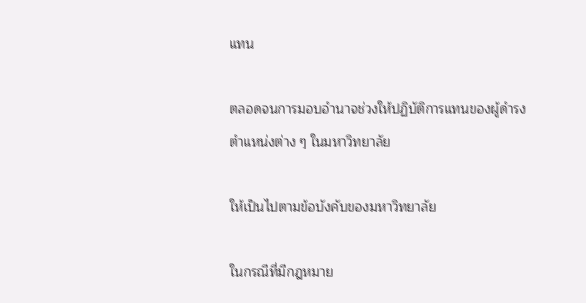แทน

ตลอดจนการมอบอำนาจช่วงให้ปฏิบัติการแทนของผู้ดำรงตำแหน่งต่าง ๆ ในมหาวิทยาลัย

ให้เป็นไปตามข้อบังคับของมหาวิทยาลัย

ในกรณีที่มีกฎหมาย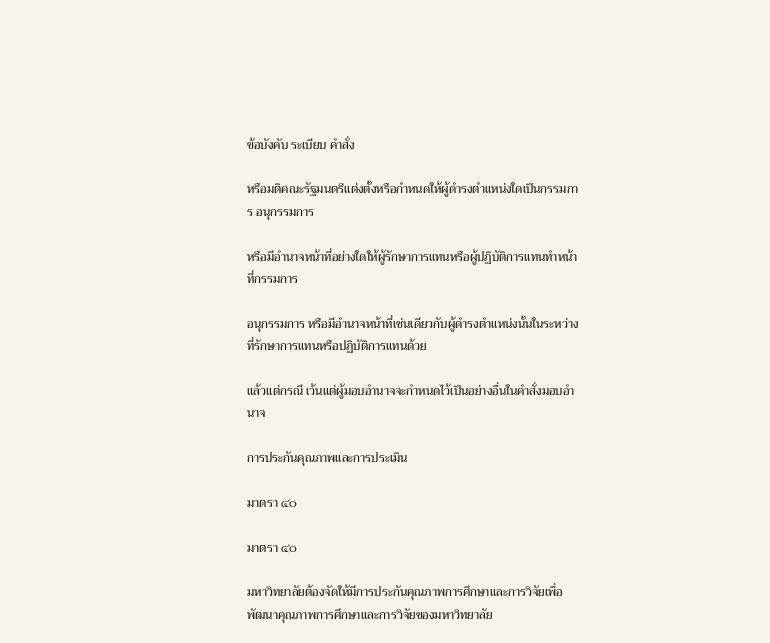ข้อบังคับ ระเบียบ คำสั่ง

หรือมติคณะรัฐมนตรีแต่งตั้งหรือกำหนดให้ผู้ดำรงตำแหน่งใดเป็นกรรมการ อนุกรรมการ

หรือมีอำนาจหน้าที่อย่างใดให้ผู้รักษาการแทนหรือผู้ปฏิบัติการแทนทำหน้าที่กรรมการ

อนุกรรมการ หรือมีอำนาจหน้าที่เช่นเดียวกับผู้ดำรงตำแหน่งนั้นในระหว่างที่รักษาการแทนหรือปฏิบัติการแทนด้วย

แล้วแต่กรณี เว้นแต่ผู้มอบอำนาจจะกำหนดไว้เป็นอย่างอื่นในคำสั่งมอบอำนาจ

การประกันคุณภาพและการประเมิน

มาตรา ๔๐

มาตรา ๔๐

มหาวิทยาลัยต้องจัดให้มีการประกันคุณภาพการศึกษาและการวิจัยเพื่อพัฒนาคุณภาพการศึกษาและการวิจัยของมหาวิทยาลัย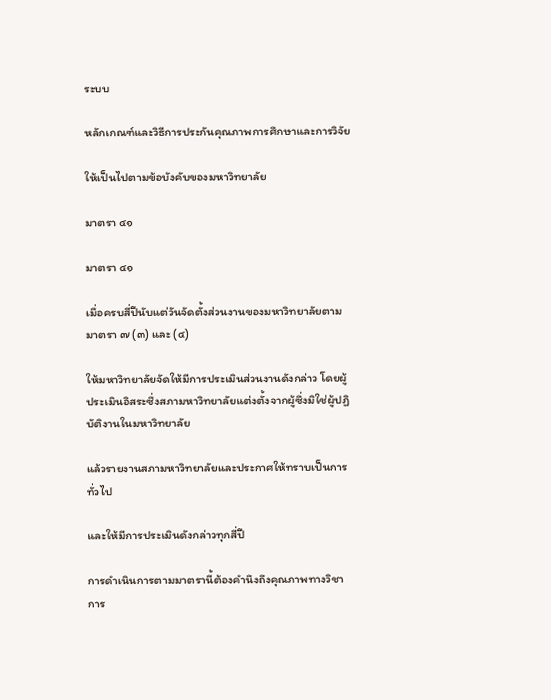ระบบ

หลักเกณฑ์และวิธีการประกันคุณภาพการศึกษาและการวิจัย

ให้เป็นไปตามข้อบังคับของมหาวิทยาลัย

มาตรา ๔๑

มาตรา ๔๑

เมื่อครบสี่ปีนับแต่วันจัดตั้งส่วนงานของมหาวิทยาลัยตามมาตรา ๗ (๓) และ (๔)

ให้มหาวิทยาลัยจัดให้มีการประเมินส่วนงานดังกล่าว โดยผู้ประเมินอิสระซึ่งสภามหาวิทยาลัยแต่งตั้งจากผู้ซึ่งมิใช่ผู้ปฏิบัติงานในมหาวิทยาลัย

แล้วรายงานสภามหาวิทยาลัยและประกาศให้ทราบเป็นการทั่วไป

และให้มีการประเมินดังกล่าวทุกสี่ปี

การดำเนินการตามมาตรานี้ต้องคำนึงถึงคุณภาพทางวิชาการ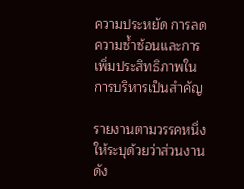ความประหยัด การลดความซ้ำซ้อนและการเพิ่มประสิทธิภาพในการบริหารเป็นสำคัญ

รายงานตามวรรคหนึ่งให้ระบุด้วยว่าส่วนงานดัง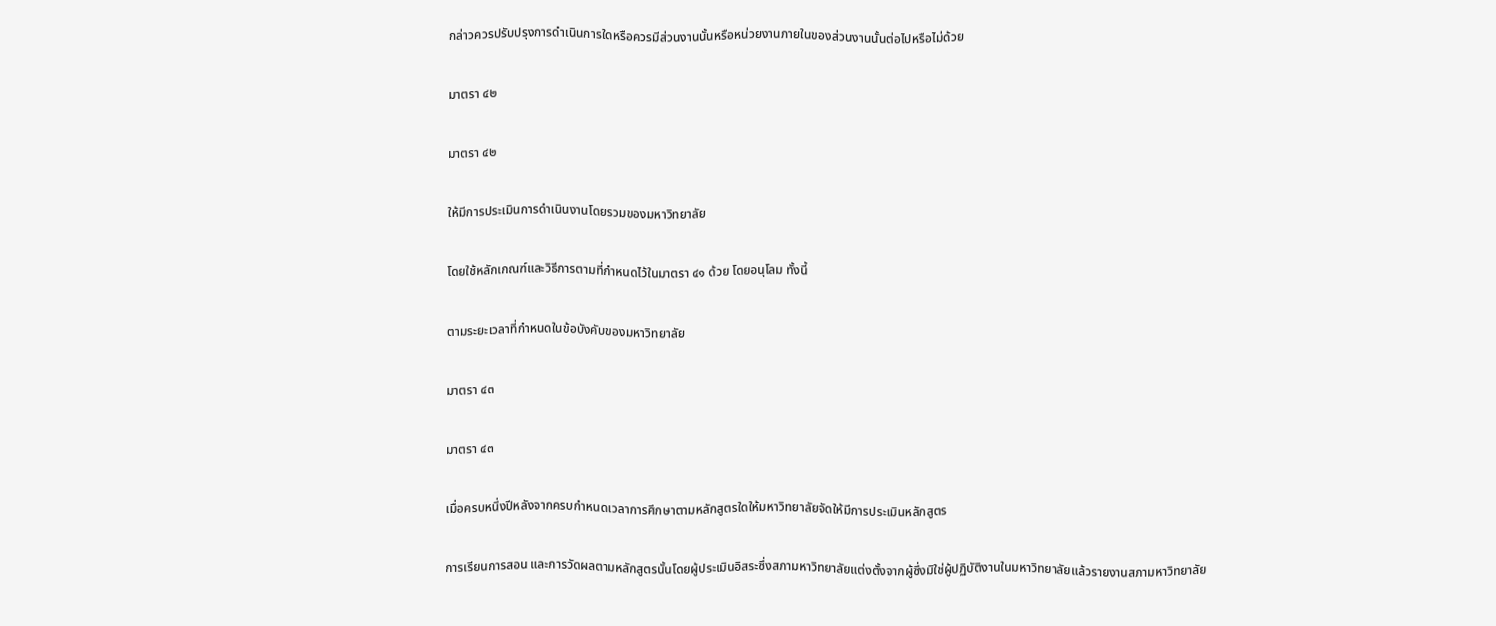กล่าวควรปรับปรุงการดำเนินการใดหรือควรมีส่วนงานนั้นหรือหน่วยงานภายในของส่วนงานนั้นต่อไปหรือไม่ด้วย

มาตรา ๔๒

มาตรา ๔๒

ให้มีการประเมินการดำเนินงานโดยรวมของมหาวิทยาลัย

โดยใช้หลักเกณฑ์และวิธีการตามที่กำหนดไว้ในมาตรา ๔๑ ด้วย โดยอนุโลม ทั้งนี้

ตามระยะเวลาที่กำหนดในข้อบังคับของมหาวิทยาลัย

มาตรา ๔๓

มาตรา ๔๓

เมื่อครบหนึ่งปีหลังจากครบกำหนดเวลาการศึกษาตามหลักสูตรใดให้มหาวิทยาลัยจัดให้มีการประเมินหลักสูตร

การเรียนการสอน และการวัดผลตามหลักสูตรนั้นโดยผู้ประเมินอิสระซึ่งสภามหาวิทยาลัยแต่งตั้งจากผู้ซึ่งมิใช่ผู้ปฏิบัติงานในมหาวิทยาลัยแล้วรายงานสภามหาวิทยาลัย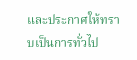และประกาศให้ทราบเป็นการทั่วไป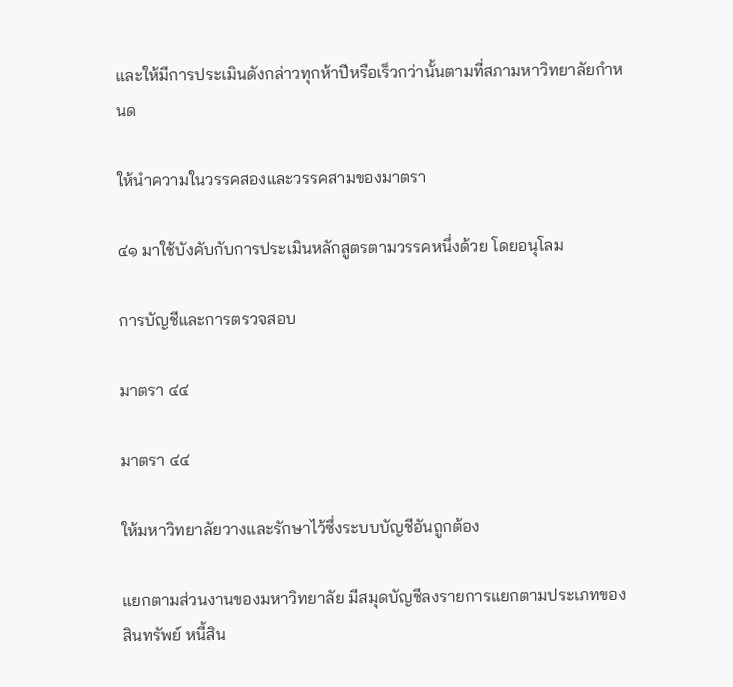และให้มีการประเมินดังกล่าวทุกห้าปีหรือเร็วกว่านั้นตามที่สภามหาวิทยาลัยกำหนด

ให้นำความในวรรคสองและวรรคสามของมาตรา

๔๑ มาใช้บังคับกับการประเมินหลักสูตรตามวรรคหนึ่งด้วย โดยอนุโลม

การบัญชีและการตรวจสอบ

มาตรา ๔๔

มาตรา ๔๔

ให้มหาวิทยาลัยวางและรักษาไว้ซึ่งระบบบัญชีอันถูกต้อง

แยกตามส่วนงานของมหาวิทยาลัย มีสมุดบัญชีลงรายการแยกตามประเภทของสินทรัพย์ หนี้สิน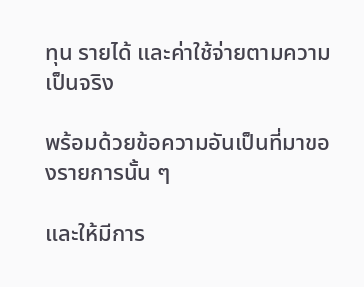ทุน รายได้ และค่าใช้จ่ายตามความเป็นจริง

พร้อมด้วยข้อความอันเป็นที่มาของรายการนั้น ๆ

และให้มีการ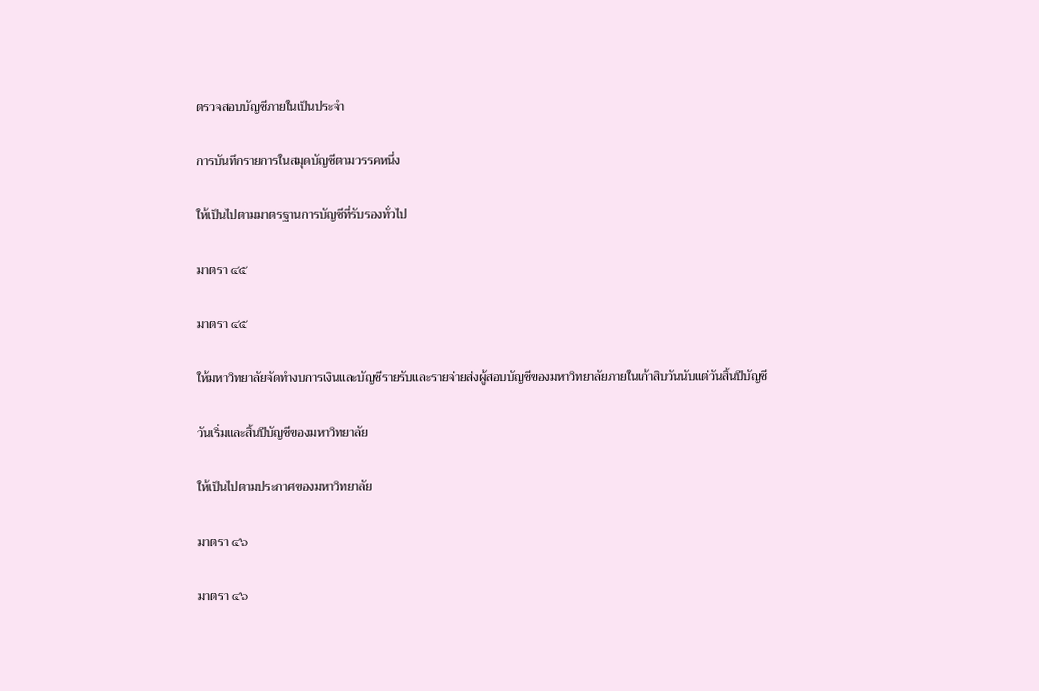ตรวจสอบบัญชีภายในเป็นประจำ

การบันทึกรายการในสมุดบัญชีตามวรรคหนึ่ง

ให้เป็นไปตามมาตรฐานการบัญชีที่รับรองทั่วไป

มาตรา ๔๕

มาตรา ๔๕

ให้มหาวิทยาลัยจัดทำงบการเงินและบัญชีรายรับและรายจ่ายส่งผู้สอบบัญชีของมหาวิทยาลัยภายในเก้าสิบวันนับแต่วันสิ้นปีบัญชี

วันเริ่มและสิ้นปีบัญชีของมหาวิทยาลัย

ให้เป็นไปตามประกาศของมหาวิทยาลัย

มาตรา ๔๖

มาตรา ๔๖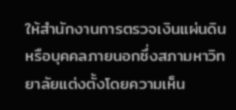ให้สำนักงานการตรวจเงินแผ่นดินหรือบุคคลภายนอกซึ่งสภามหาวิทยาลัยแต่งตั้งโดยความเห็น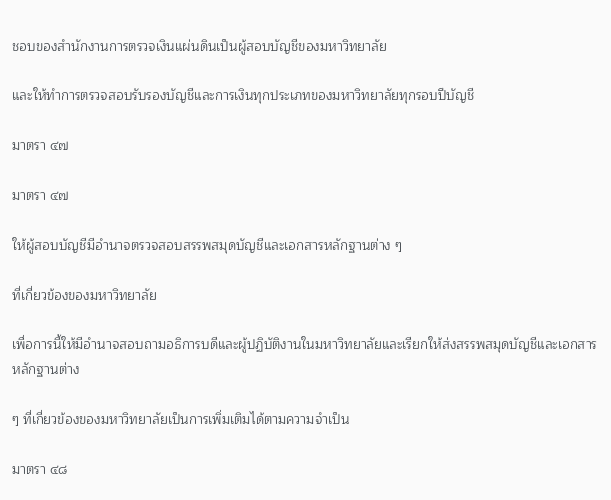ชอบของสำนักงานการตรวจเงินแผ่นดินเป็นผู้สอบบัญชีของมหาวิทยาลัย

และให้ทำการตรวจสอบรับรองบัญชีและการเงินทุกประเภทของมหาวิทยาลัยทุกรอบปีบัญชี

มาตรา ๔๗

มาตรา ๔๗

ให้ผู้สอบบัญชีมีอำนาจตรวจสอบสรรพสมุดบัญชีและเอกสารหลักฐานต่าง ๆ

ที่เกี่ยวข้องของมหาวิทยาลัย

เพื่อการนี้ให้มีอำนาจสอบถามอธิการบดีและผู้ปฏิบัติงานในมหาวิทยาลัยและเรียกให้ส่งสรรพสมุดบัญชีและเอกสารหลักฐานต่าง

ๆ ที่เกี่ยวข้องของมหาวิทยาลัยเป็นการเพิ่มเติมได้ตามความจำเป็น

มาตรา ๔๘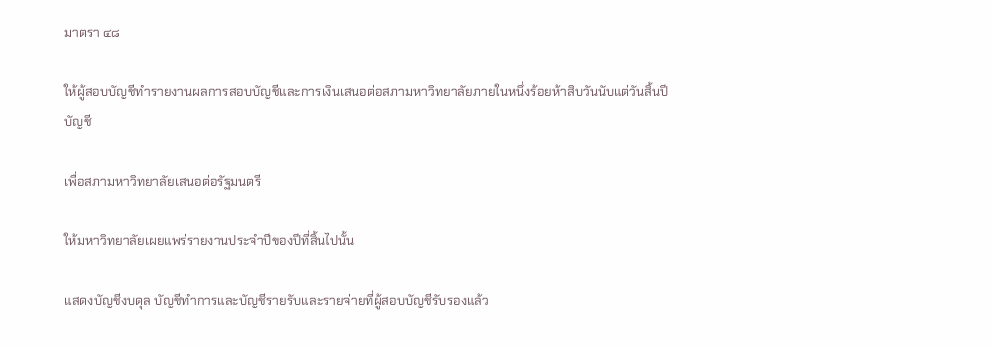มาตรา ๔๘

ให้ผู้สอบบัญชีทำรายงานผลการสอบบัญชีและการเงินเสนอต่อสภามหาวิทยาลัยภายในหนึ่งร้อยห้าสิบวันนับแต่วันสิ้นปีบัญชี

เพื่อสภามหาวิทยาลัยเสนอต่อรัฐมนตรี

ให้มหาวิทยาลัยเผยแพร่รายงานประจำปีของปีที่สิ้นไปนั้น

แสดงบัญชีงบดุล บัญชีทำการและบัญชีรายรับและรายจ่ายที่ผู้สอบบัญชีรับรองแล้ว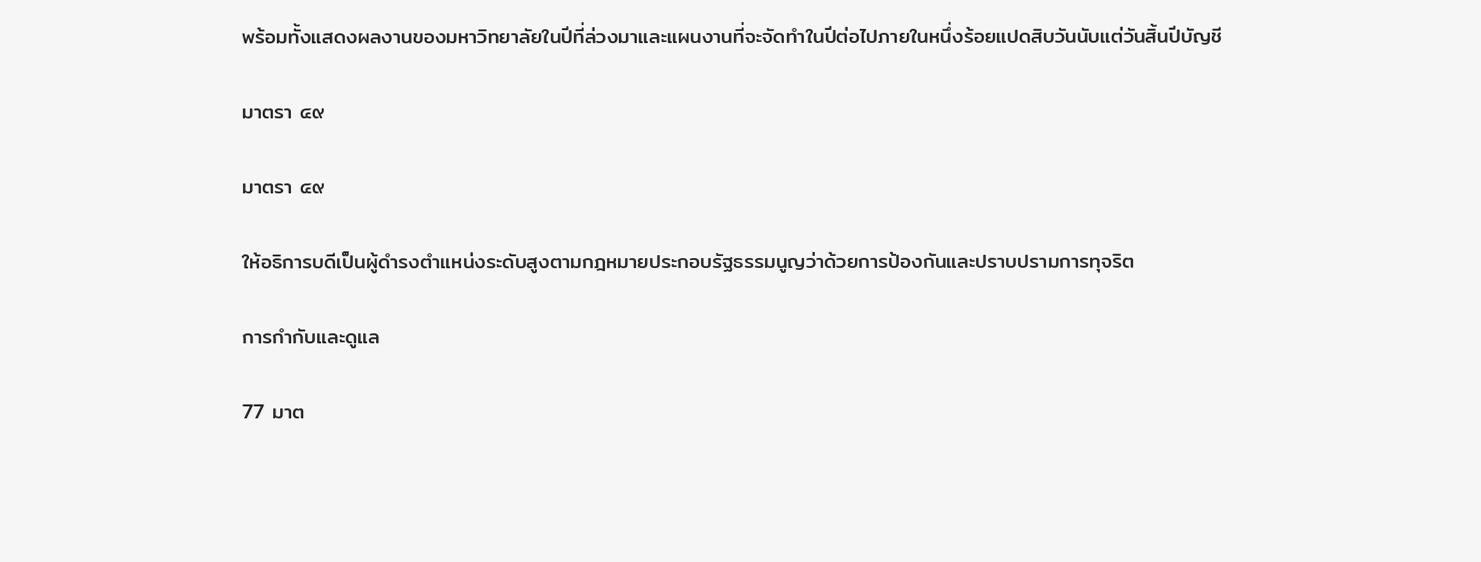พร้อมทั้งแสดงผลงานของมหาวิทยาลัยในปีที่ล่วงมาและแผนงานที่จะจัดทำในปีต่อไปภายในหนึ่งร้อยแปดสิบวันนับแต่วันสิ้นปีบัญชี

มาตรา ๔๙

มาตรา ๔๙

ให้อธิการบดีเป็นผู้ดำรงตำแหน่งระดับสูงตามกฎหมายประกอบรัฐธรรมนูญว่าด้วยการป้องกันและปราบปรามการทุจริต

การกำกับและดูแล

77 มาต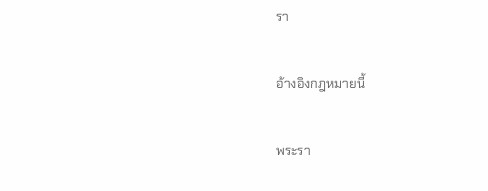รา

อ้างอิงกฎหมายนี้

พระรา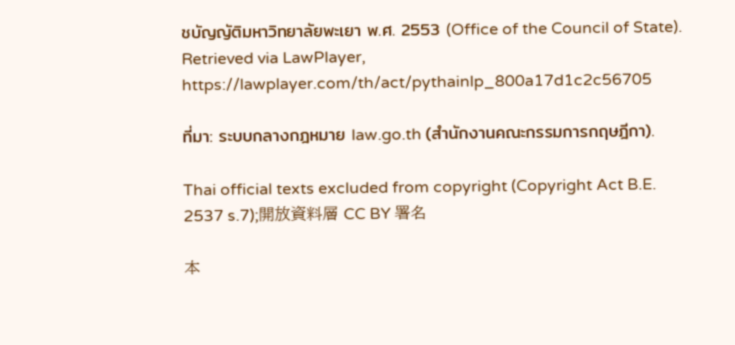ชบัญญัติมหาวิทยาลัยพะเยา พ.ศ. 2553 (Office of the Council of State). Retrieved via LawPlayer, https://lawplayer.com/th/act/pythainlp_800a17d1c2c56705

ที่มา: ระบบกลางกฎหมาย law.go.th (สำนักงานคณะกรรมการกฤษฎีกา).

Thai official texts excluded from copyright (Copyright Act B.E. 2537 s.7);開放資料層 CC BY 署名

本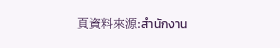頁資料來源:สำนักงาน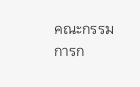คณะกรรมการก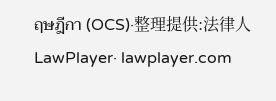ฤษฎีกา (OCS)·整理提供:法律人 LawPlayer· lawplayer.com